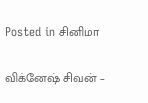Posted in சினிமா

விக்னேஷ் சிவன் –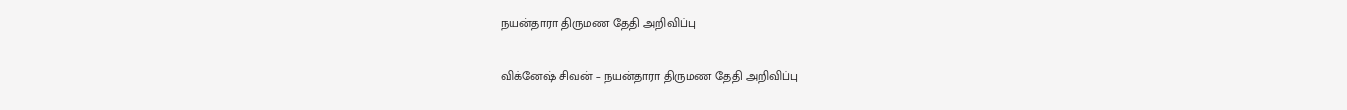நயன்தாரா திருமண தேதி அறிவிப்பு

விக்னேஷ் சிவன் – நயன்தாரா திருமண தேதி அறிவிப்பு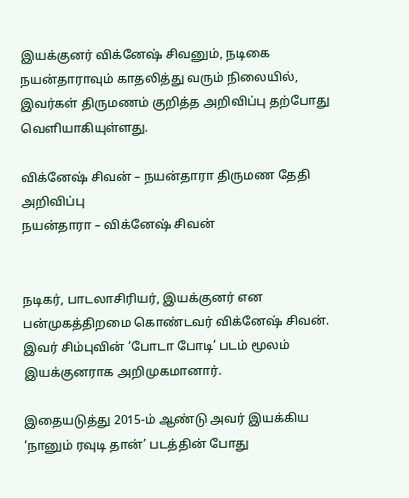இயக்குனர் விக்னேஷ் சிவனும், நடிகை நயன்தாராவும் காதலித்து வரும் நிலையில், இவர்கள் திருமணம் குறித்த அறிவிப்பு தற்போது வெளியாகியுள்ளது.

விக்னேஷ் சிவன் – நயன்தாரா திருமண தேதி அறிவிப்பு
நயன்தாரா – விக்னேஷ் சிவன்


நடிகர், பாடலாசிரியர், இயக்குனர் என பன்முகத்திறமை கொண்டவர் விக்னேஷ் சிவன். இவர் சிம்புவின் ‘போடா போடி’ படம் மூலம் இயக்குனராக அறிமுகமானார்.

இதையடுத்து 2015-ம் ஆண்டு அவர் இயக்கிய ‘நானும் ரவுடி தான்’ படத்தின் போது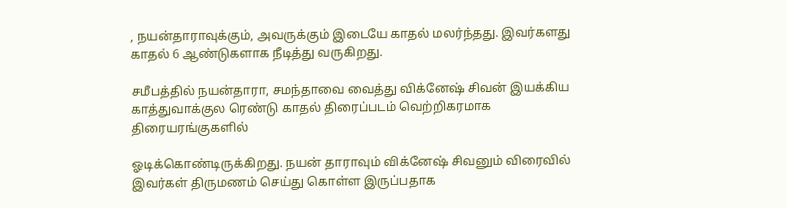, நயன்தாராவுக்கும், அவருக்கும் இடையே காதல் மலர்ந்தது. இவர்களது காதல் 6 ஆண்டுகளாக நீடித்து வருகிறது.

சமீபத்தில் நயன்தாரா, சமந்தாவை வைத்து விக்னேஷ் சிவன் இயக்கிய காத்துவாக்குல ரெண்டு காதல் திரைப்படம் வெற்றிகரமாக திரையரங்குகளில்

ஓடிக்கொண்டிருக்கிறது. நயன் தாராவும் விக்னேஷ் சிவனும் விரைவில் இவர்கள் திருமணம் செய்து கொள்ள இருப்பதாக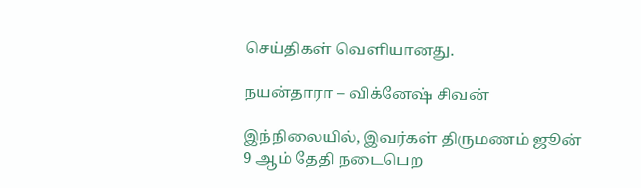செய்திகள் வெளியானது.

நயன்தாரா – விக்னேஷ் சிவன்

இந்நிலையில், இவர்கள் திருமணம் ஜூன் 9 ஆம் தேதி நடைபெற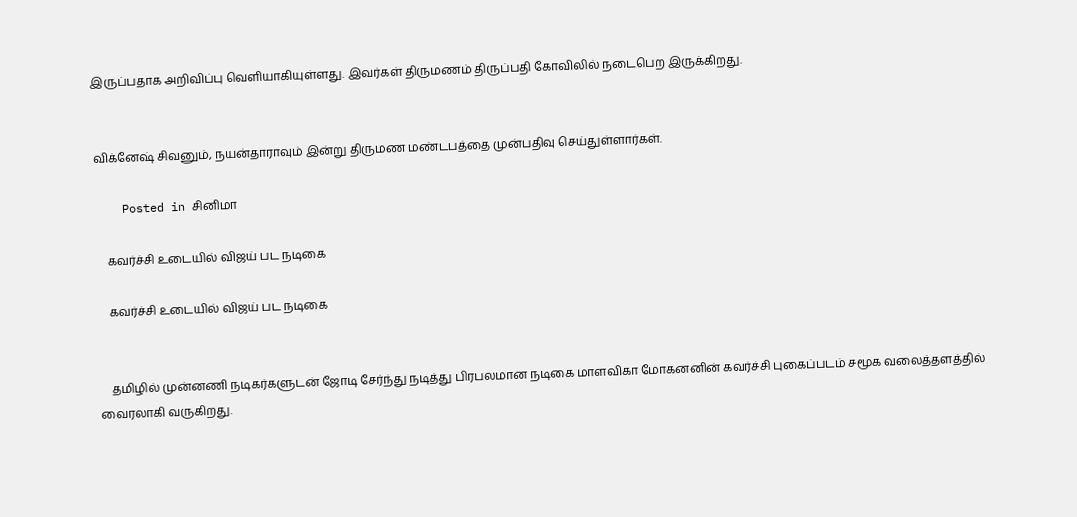இருப்பதாக அறிவிப்பு வெளியாகியுள்ளது. இவர்கள் திருமணம் திருப்பதி கோவிலில் நடைபெற இருக்கிறது.


விக்னேஷ் சிவனும், நயன்தாராவும் இன்று திருமண மண்டபத்தை முன்பதிவு செய்துள்ளார்கள்.

    Posted in சினிமா

    கவர்ச்சி உடையில் விஜய் பட நடிகை

    கவர்ச்சி உடையில் விஜய் பட நடிகை


    தமிழில் முன்னணி நடிகர்களுடன் ஜோடி சேர்ந்து நடித்து பிரபலமான நடிகை மாளவிகா மோகனனின் கவர்ச்சி புகைப்படம் சமூக வலைத்தளத்தில் வைரலாகி வருகிறது.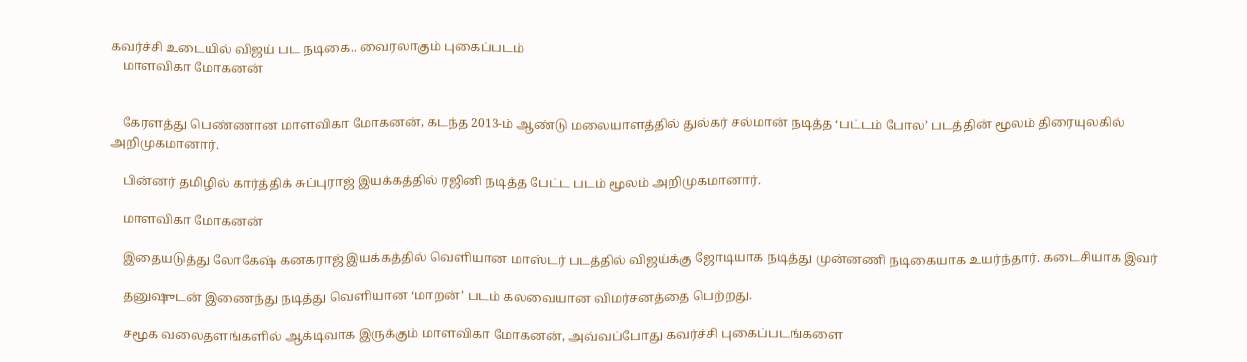கவர்ச்சி உடையில் விஜய் பட நடிகை.. வைரலாகும் புகைப்படம்
    மாளவிகா மோகனன்


    கேரளத்து பெண்ணான மாளவிகா மோகனன், கடந்த 2013-ம் ஆண்டு மலையாளத்தில் துல்கர் சல்மான் நடித்த ‘பட்டம் போல’ படத்தின் மூலம் திரையுலகில் அறிமுகமானார்.

    பின்னர் தமிழில் கார்த்திக் சுப்புராஜ் இயக்கத்தில் ரஜினி நடித்த பேட்ட படம் மூலம் அறிமுகமானார்.

    மாளவிகா மோகனன்

    இதையடுத்து லோகேஷ் கனகராஜ் இயக்கத்தில் வெளியான மாஸ்டர் படத்தில் விஜய்க்கு ஜோடியாக நடித்து முன்னணி நடிகையாக உயர்ந்தார். கடைசியாக இவர்

    தனுஷுடன் இணைந்து நடித்து வெளியான ‘மாறன்’ படம் கலவையான விமர்சனத்தை பெற்றது.

    சமூக வலைதளங்களில் ஆக்டிவாக இருக்கும் மாளவிகா மோகனன், அவ்வப்போது கவர்ச்சி புகைப்படங்களை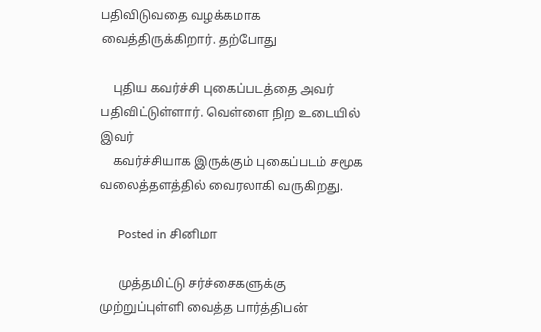பதிவிடுவதை வழக்கமாக வைத்திருக்கிறார். தற்போது

    புதிய கவர்ச்சி புகைப்படத்தை அவர் பதிவிட்டுள்ளார். வெள்ளை நிற உடையில் இவர்
    கவர்ச்சியாக இருக்கும் புகைப்படம் சமூக வலைத்தளத்தில் வைரலாகி வருகிறது.

      Posted in சினிமா

      முத்தமிட்டு சர்ச்சைகளுக்கு முற்றுப்புள்ளி வைத்த பார்த்திபன்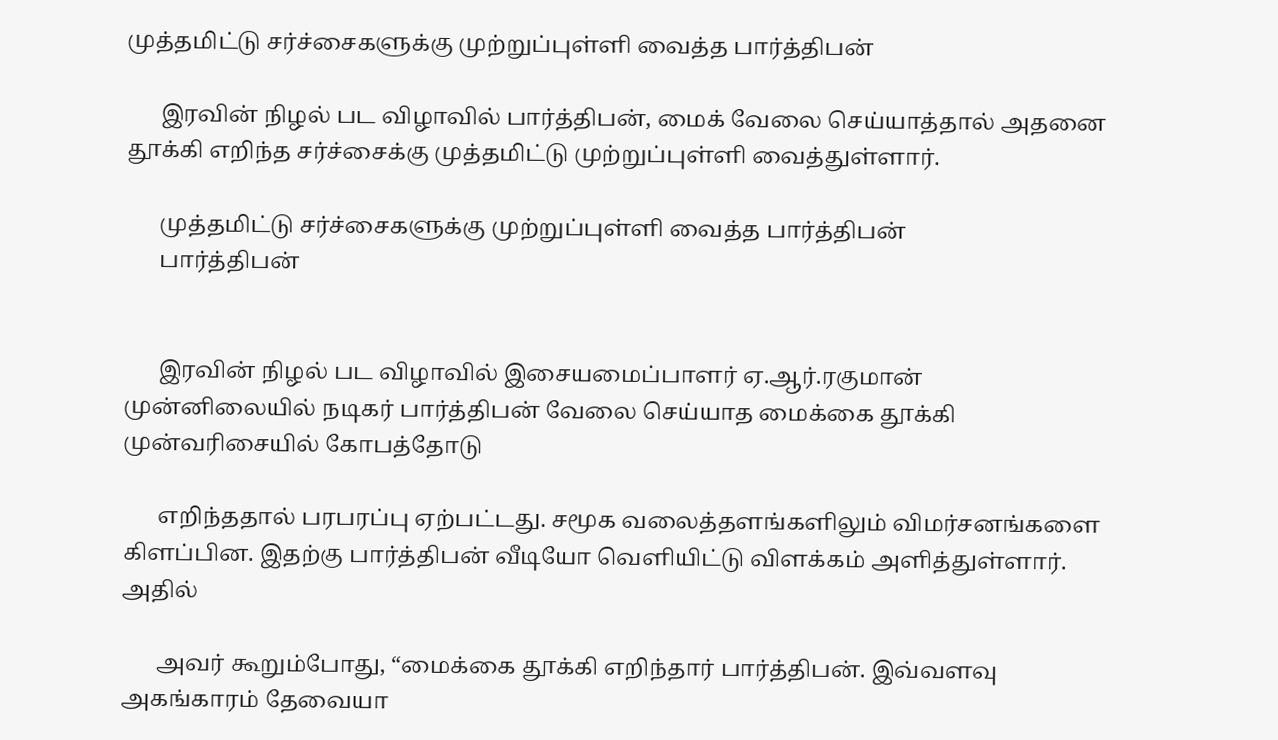முத்தமிட்டு சர்ச்சைகளுக்கு முற்றுப்புள்ளி வைத்த பார்த்திபன்

      இரவின் நிழல் பட விழாவில் பார்த்திபன், மைக் வேலை செய்யாத்தால் அதனை தூக்கி எறிந்த சர்ச்சைக்கு முத்தமிட்டு முற்றுப்புள்ளி வைத்துள்ளார்.

      முத்தமிட்டு சர்ச்சைகளுக்கு முற்றுப்புள்ளி வைத்த பார்த்திபன்
      பார்த்திபன்


      இரவின் நிழல் பட விழாவில் இசையமைப்பாளர் ஏ.ஆர்.ரகுமான் முன்னிலையில் நடிகர் பார்த்திபன் வேலை செய்யாத மைக்கை தூக்கி முன்வரிசையில் கோபத்தோடு

      எறிந்ததால் பரபரப்பு ஏற்பட்டது. சமூக வலைத்தளங்களிலும் விமர்சனங்களை கிளப்பின. இதற்கு பார்த்திபன் வீடியோ வெளியிட்டு விளக்கம் அளித்துள்ளார். அதில்

      அவர் கூறும்போது, “மைக்கை தூக்கி எறிந்தார் பார்த்திபன். இவ்வளவு அகங்காரம் தேவையா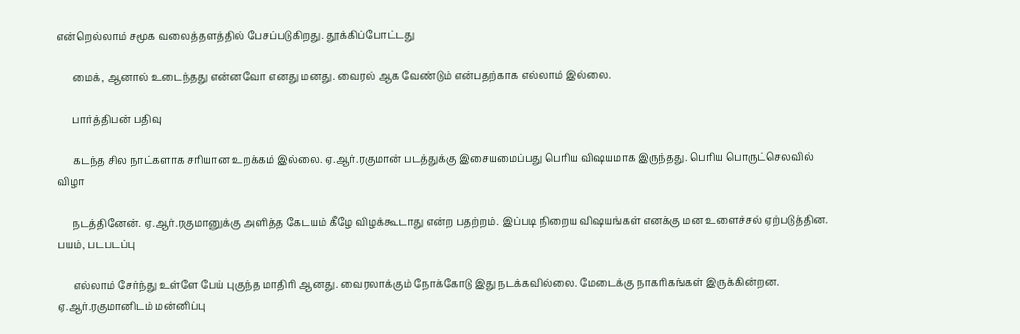என்றெல்லாம் சமூக வலைத்தளத்தில் பேசப்படுகிறது. தூக்கிப்போட்டது

      மைக், ஆனால் உடைந்தது என்னவோ எனது மனது. வைரல் ஆக வேண்டும் என்பதற்காக எல்லாம் இல்லை.

      பார்த்திபன் பதிவு

      கடந்த சில நாட்களாக சரியான உறக்கம் இல்லை. ஏ.ஆர்.ரகுமான் படத்துக்கு இசையமைப்பது பெரிய விஷயமாக இருந்தது. பெரிய பொருட்செலவில் விழா

      நடத்தினேன். ஏ.ஆர்.ரகுமானுக்கு அளித்த கேடயம் கீழே விழக்கூடாது என்ற பதற்றம். இப்படி நிறைய விஷயங்கள் எனக்கு மன உளைச்சல் ஏற்படுத்தின. பயம், படபடப்பு

      எல்லாம் சேர்ந்து உள்ளே பேய் புகுந்த மாதிரி ஆனது. வைரலாக்கும் நோக்கோடு இது நடக்கவில்லை. மேடைக்கு நாகரிகங்கள் இருக்கின்றன. ஏ.ஆர்.ரகுமானிடம் மன்னிப்பு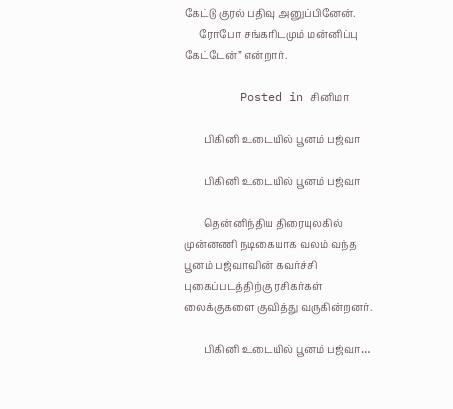கேட்டு குரல் பதிவு அனுப்பினேன்.
      ரோபோ சங்கரிடமும் மன்னிப்பு கேட்டேன்” என்றார்.

        Posted in சினிமா

        பிகினி உடையில் பூனம் பஜ்வா

        பிகினி உடையில் பூனம் பஜ்வா

        தென்னிந்திய திரையுலகில் முன்னணி நடிகையாக வலம் வந்த பூனம் பஜ்வாவின் கவர்ச்சி புகைப்படத்திற்கு ரசிகர்கள் லைக்குகளை குவித்து வருகின்றனர்.

        பிகினி உடையில் பூனம் பஜ்வா…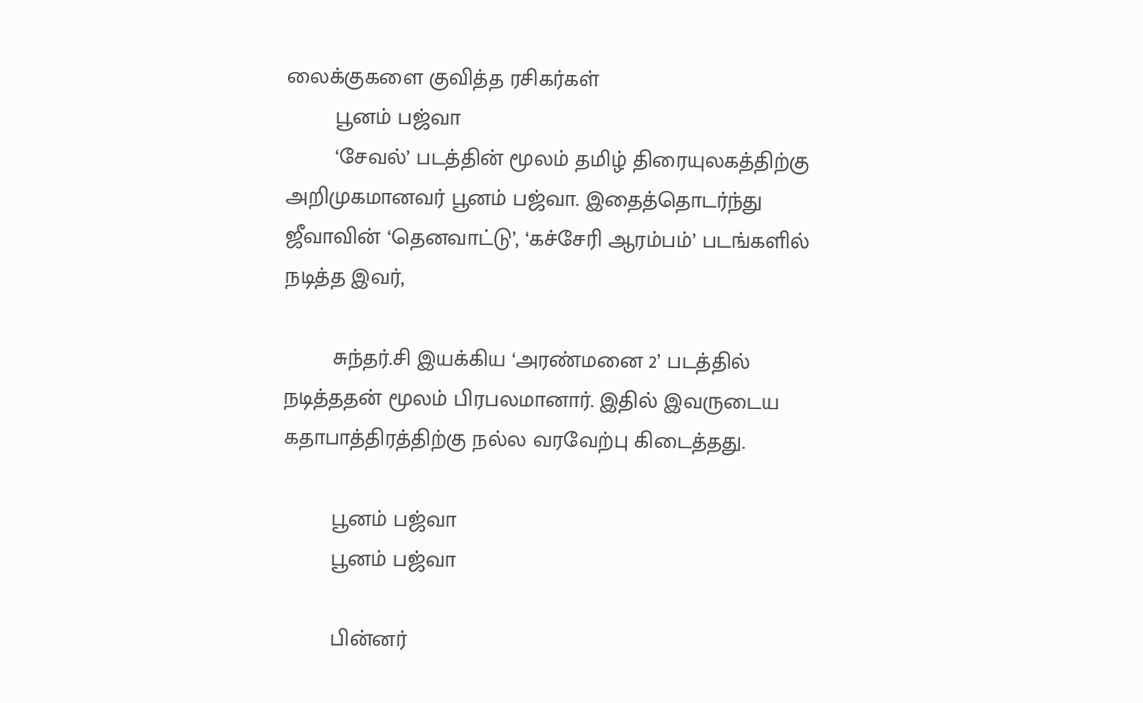லைக்குகளை குவித்த ரசிகர்கள்
        பூனம் பஜ்வா
        ‘சேவல்’ படத்தின் மூலம் தமிழ் திரையுலகத்திற்கு அறிமுகமானவர் பூனம் பஜ்வா. இதைத்தொடர்ந்து ஜீவாவின் ‘தெனவாட்டு’, ‘கச்சேரி ஆரம்பம்’ படங்களில் நடித்த இவர்,

        சுந்தர்.சி இயக்கிய ‘அரண்மனை 2’ படத்தில் நடித்ததன் மூலம் பிரபலமானார். இதில் இவருடைய கதாபாத்திரத்திற்கு நல்ல வரவேற்பு கிடைத்தது.

        பூனம் பஜ்வா
        பூனம் பஜ்வா

        பின்னர்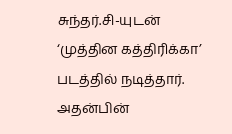சுந்தர்.சி-யுடன் ‘முத்தின கத்திரிக்கா’ படத்தில் நடித்தார். அதன்பின்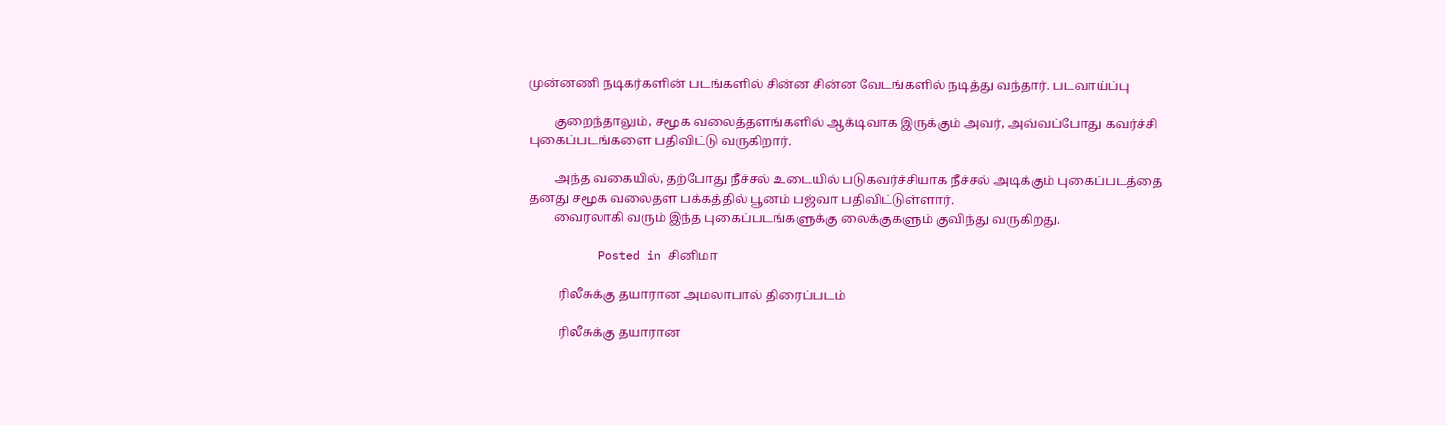முன்னணி நடிகர்களின் படங்களில் சின்ன சின்ன வேடங்களில் நடித்து வந்தார். படவாய்ப்பு

        குறைந்தாலும், சமூக வலைத்தளங்களில் ஆக்டிவாக இருக்கும் அவர், அவ்வப்போது கவர்ச்சி புகைப்படங்களை பதிவிட்டு வருகிறார்.

        அந்த வகையில், தற்போது நீச்சல் உடையில் படுகவர்ச்சியாக நீச்சல் அடிக்கும் புகைப்படத்தை தனது சமூக வலைதள பக்கத்தில் பூனம் பஜ்வா பதிவிட்டுள்ளார்.
        வைரலாகி வரும் இந்த புகைப்படங்களுக்கு லைக்குகளும் குவிந்து வருகிறது.

          Posted in சினிமா

          ரிலீசுக்கு தயாரான அமலாபால் திரைப்படம்

          ரிலீசுக்கு தயாரான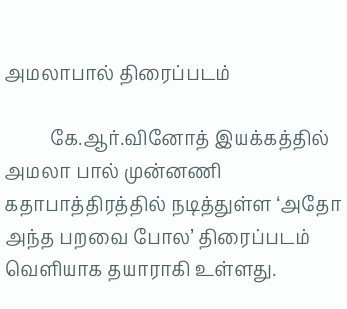அமலாபால் திரைப்படம்

          கே.ஆர்.வினோத் இயக்கத்தில் அமலா பால் முன்னணி கதாபாத்திரத்தில் நடித்துள்ள ‘அதோ அந்த பறவை போல’ திரைப்படம் வெளியாக தயாராகி உள்ளது.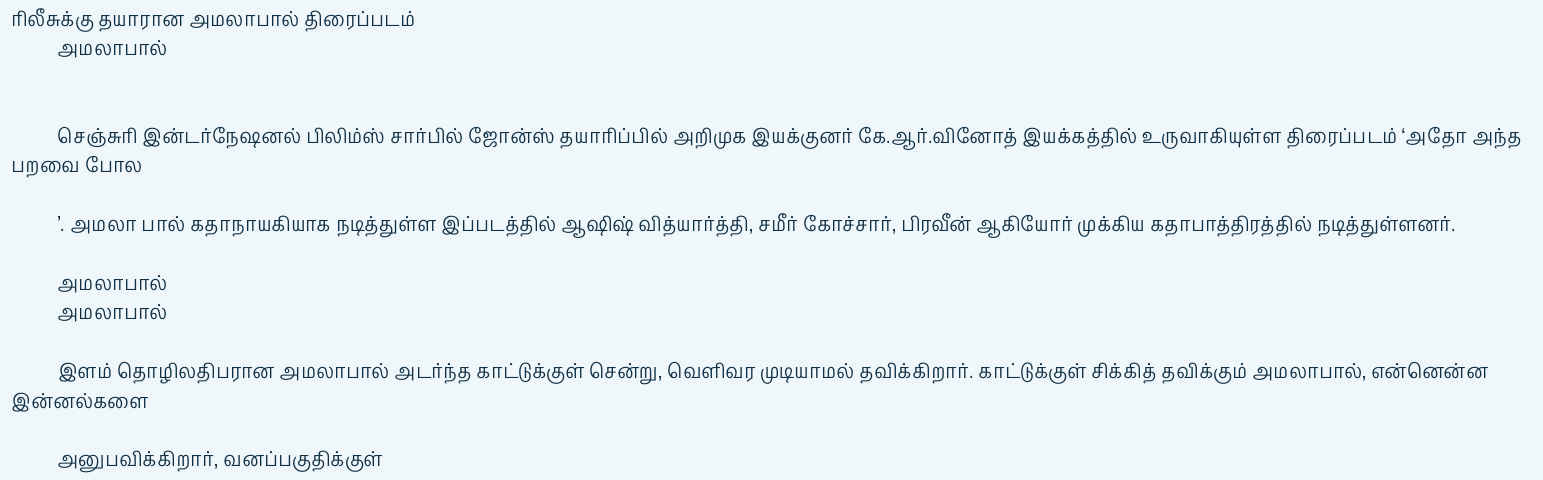ரிலீசுக்கு தயாரான அமலாபால் திரைப்படம்
          அமலாபால்


          செஞ்சுரி இன்டர்நேஷனல் பிலிம்ஸ் சார்பில் ஜோன்ஸ் தயாரிப்பில் அறிமுக இயக்குனர் கே.ஆர்.வினோத் இயக்கத்தில் உருவாகியுள்ள திரைப்படம் ‘அதோ அந்த பறவை போல

          ’. அமலா பால் கதாநாயகியாக நடித்துள்ள இப்படத்தில் ஆஷிஷ் வித்யார்த்தி, சமீர் கோச்சார், பிரவீன் ஆகியோர் முக்கிய கதாபாத்திரத்தில் நடித்துள்ளனர்.

          அமலாபால்
          அமலாபால்

          இளம் தொழிலதிபரான அமலாபால் அடர்ந்த காட்டுக்குள் சென்று, வெளிவர முடியாமல் தவிக்கிறார். காட்டுக்குள் சிக்கித் தவிக்கும் அமலாபால், என்னென்ன இன்னல்களை

          அனுபவிக்கிறார், வனப்பகுதிக்குள்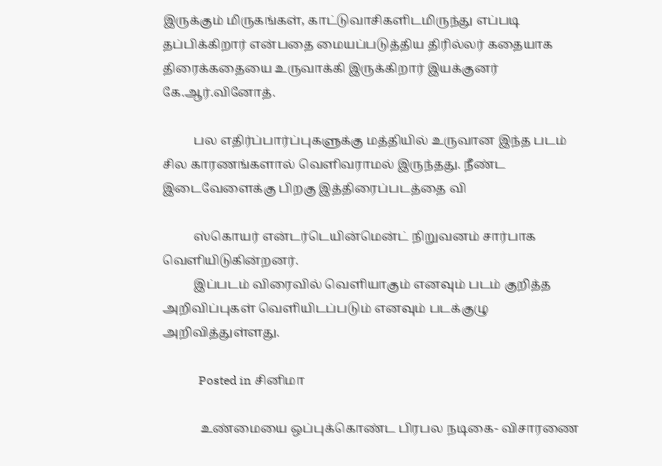இருக்கும் மிருகங்கள், காட்டுவாசிகளிடமிருந்து எப்படி தப்பிக்கிறார் என்பதை மையப்படுத்திய திரில்லர் கதையாக திரைக்கதையை உருவாக்கி இருக்கிறார் இயக்குனர் கே.ஆர்.வினோத்.

          பல எதிர்ப்பார்ப்புகளுக்கு மத்தியில் உருவான இந்த படம் சில காரணங்களால் வெளிவராமல் இருந்தது. நீண்ட இடைவேளைக்கு பிறகு இத்திரைப்படத்தை வி

          ஸ்கொயர் என்டர்டெயின்மென்ட் நிறுவனம் சார்பாக வெளியிடுகின்றனர்.
          இப்படம் விரைவில் வெளியாகும் எனவும் படம் குறித்த அறிவிப்புகள் வெளியிடப்படும் எனவும் படக்குழு அறிவித்துள்ளது.

            Posted in சினிமா

            உண்மையை ஒப்புக்கொண்ட பிரபல நடிகை- விசாரணை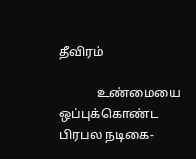தீவிரம்

            உண்மையை ஒப்புக்கொண்ட பிரபல நடிகை-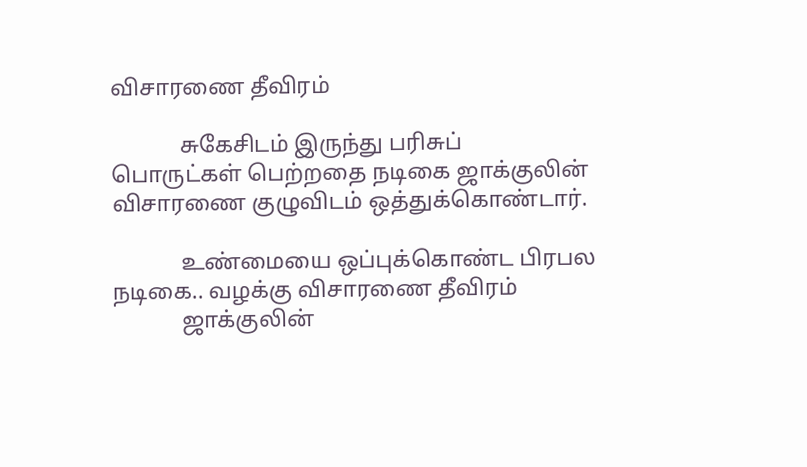விசாரணை தீவிரம்

            சுகேசிடம் இருந்து பரிசுப் பொருட்கள் பெற்றதை நடிகை ஜாக்குலின் விசாரணை குழுவிடம் ஒத்துக்கொண்டார்.

            உண்மையை ஒப்புக்கொண்ட பிரபல நடிகை.. வழக்கு விசாரணை தீவிரம்
            ஜாக்குலின்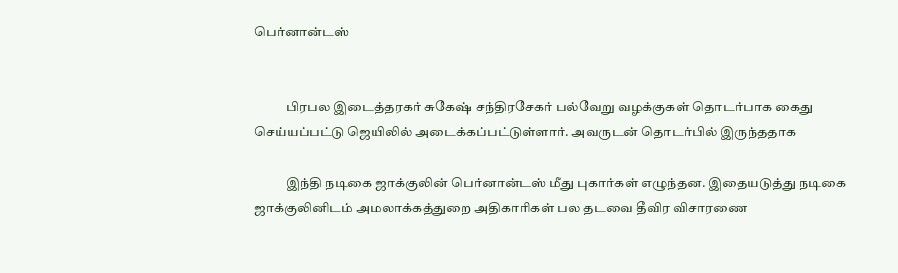பெர்னான்டஸ்


            பிரபல இடைத்தரகர் சுகேஷ் சந்திரசேகர் பல்வேறு வழக்குகள் தொடர்பாக கைது செய்யப்பட்டு ஜெயிலில் அடைக்கப்பட்டுள்ளார். அவருடன் தொடர்பில் இருந்ததாக

            இந்தி நடிகை ஜாக்குலின் பெர்னான்டஸ் மீது புகார்கள் எழுந்தன. இதையடுத்து நடிகை ஜாக்குலினிடம் அமலாக்கத்துறை அதிகாரிகள் பல தடவை தீவிர விசாரணை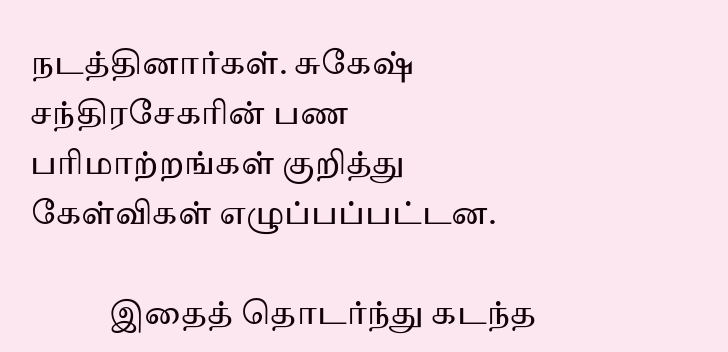நடத்தினார்கள். சுகேஷ் சந்திரசேகரின் பண பரிமாற்றங்கள் குறித்து கேள்விகள் எழுப்பப்பட்டன.

            இதைத் தொடர்ந்து கடந்த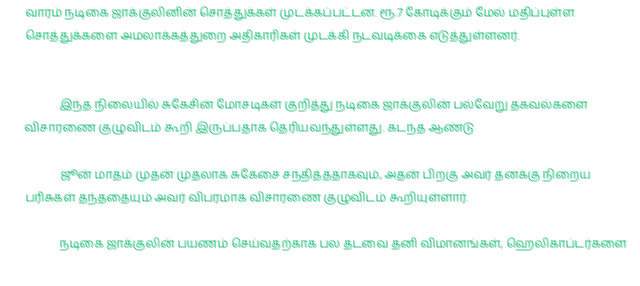வாரம் நடிகை ஜாக்குலினின் சொத்துக்கள் முடக்கப்பட்டன. ரூ.7 கோடிக்கும் மேல் மதிப்புள்ள சொத்துக்களை அமலாக்கத்துறை அதிகாரிகள் முடக்கி நடவடிக்கை எடுத்துள்ளனர்.


            இந்த நிலையில் சுகேசின் மோசடிகள் குறித்து நடிகை ஜாக்குலின் பல்வேறு தகவல்களை விசாரணை குழுவிடம் கூறி இருப்பதாக தெரியவந்துள்ளது. கடந்த ஆண்டு

            ஜூன் மாதம் முதன் முதலாக சுகேசை சந்தித்ததாகவும், அதன் பிறகு அவர் தனக்கு நிறைய பரிசுகள் தந்ததையும் அவர் விபரமாக விசாரணை குழுவிடம் கூறியுள்ளார்.

            நடிகை ஜாக்குலின் பயணம் செய்வதற்காக பல தடவை தனி விமானங்கள், ஹெலிகாப்டர்களை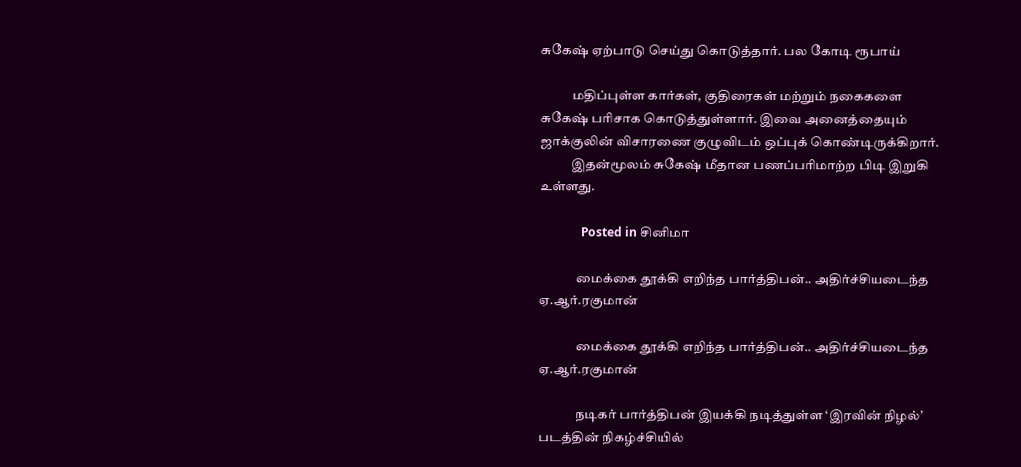சுகேஷ் ஏற்பாடு செய்து கொடுத்தார். பல கோடி ரூபாய்

            மதிப்புள்ள கார்கள், குதிரைகள் மற்றும் நகைகளை சுகேஷ் பரிசாக கொடுத்துள்ளார். இவை அனைத்தையும் ஜாக்குலின் விசாரணை குழுவிடம் ஒப்புக் கொண்டிருக்கிறார்.
            இதன்மூலம் சுகேஷ் மீதான பணப்பரிமாற்ற பிடி இறுகி உள்ளது.

              Posted in சினிமா

              மைக்கை தூக்கி எறிந்த பார்த்திபன்.. அதிர்ச்சியடைந்த ஏ.ஆர்.ரகுமான்

              மைக்கை தூக்கி எறிந்த பார்த்திபன்.. அதிர்ச்சியடைந்த ஏ.ஆர்.ரகுமான்

              நடிகர் பார்த்திபன் இயக்கி நடித்துள்ள ‘இரவின் நிழல்’ படத்தின் நிகழ்ச்சியில்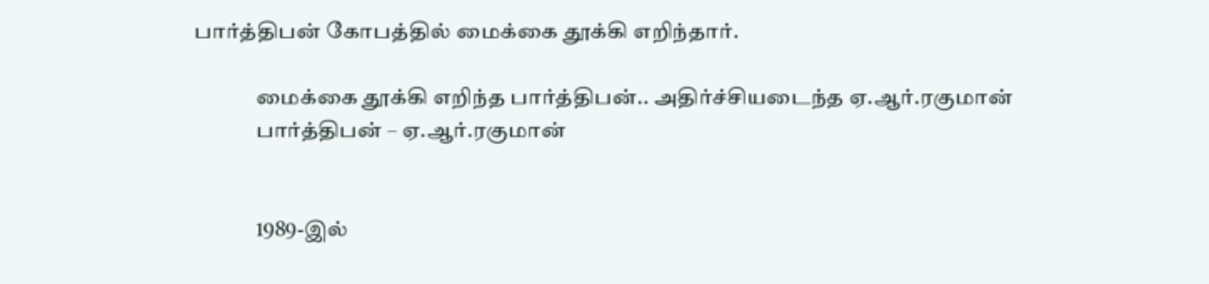பார்த்திபன் கோபத்தில் மைக்கை தூக்கி எறிந்தார்.

              மைக்கை தூக்கி எறிந்த பார்த்திபன்.. அதிர்ச்சியடைந்த ஏ.ஆர்.ரகுமான்
              பார்த்திபன் – ஏ.ஆர்.ரகுமான்


              1989-இல்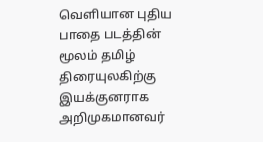வெளியான புதிய பாதை படத்தின் மூலம் தமிழ் திரையுலகிற்கு இயக்குனராக அறிமுகமானவர்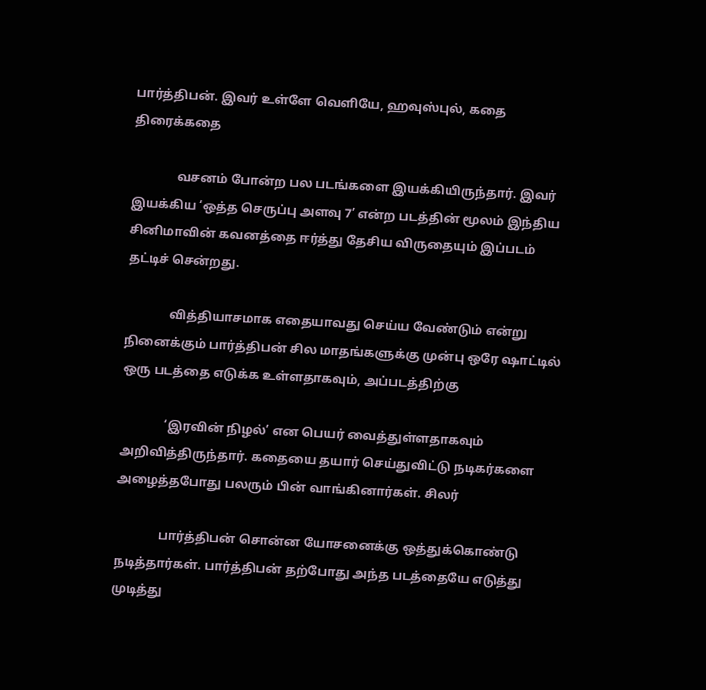பார்த்திபன். இவர் உள்ளே வெளியே, ஹவுஸ்புல், கதை திரைக்கதை

              வசனம் போன்ற பல படங்களை இயக்கியிருந்தார். இவர் இயக்கிய ‘ஒத்த செருப்பு அளவு 7’ என்ற படத்தின் மூலம் இந்திய சினிமாவின் கவனத்தை ஈர்த்து தேசிய விருதையும் இப்படம் தட்டிச் சென்றது.

              வித்தியாசமாக எதையாவது செய்ய வேண்டும் என்று நினைக்கும் பார்த்திபன் சில மாதங்களுக்கு முன்பு ஒரே ஷாட்டில் ஒரு படத்தை எடுக்க உள்ளதாகவும், அப்படத்திற்கு

              ‘இரவின் நிழல்’ என பெயர் வைத்துள்ளதாகவும் அறிவித்திருந்தார். கதையை தயார் செய்துவிட்டு நடிகர்களை அழைத்தபோது பலரும் பின் வாங்கினார்கள். சிலர்

              பார்த்திபன் சொன்ன யோசனைக்கு ஒத்துக்கொண்டு நடித்தார்கள். பார்த்திபன் தற்போது அந்த படத்தையே எடுத்து முடித்து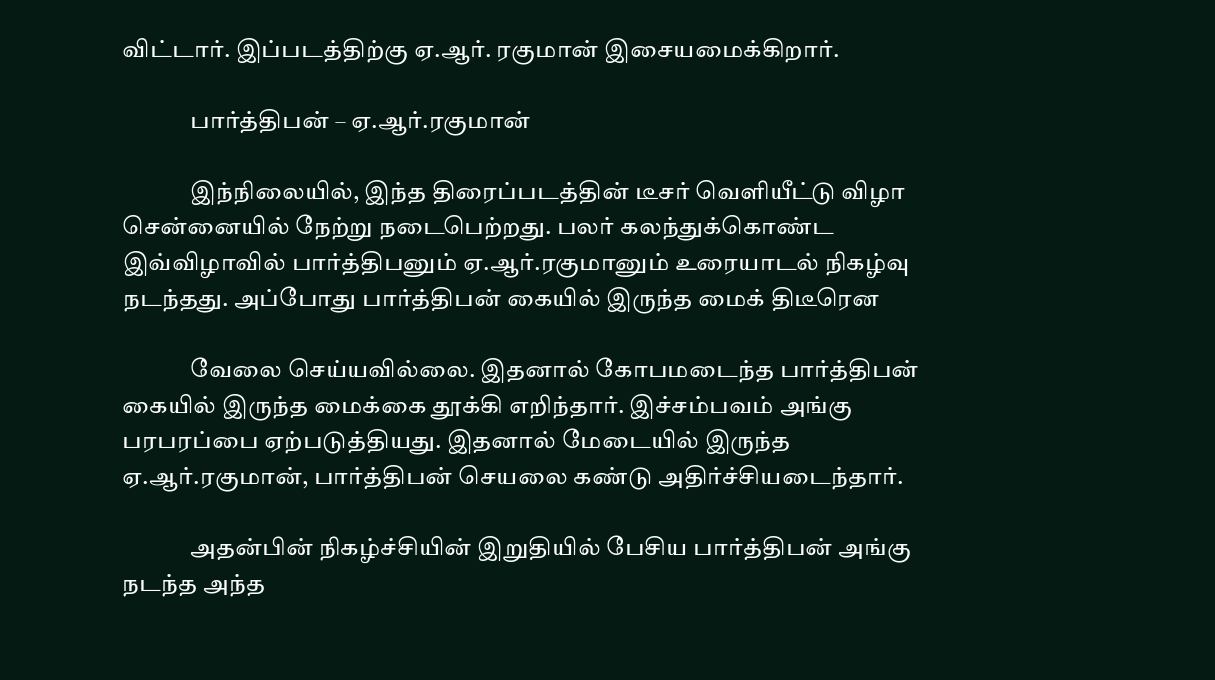விட்டார். இப்படத்திற்கு ஏ.ஆர். ரகுமான் இசையமைக்கிறார்.

              பார்த்திபன் – ஏ.ஆர்.ரகுமான்

              இந்நிலையில், இந்த திரைப்படத்தின் டீசர் வெளியீட்டு விழா சென்னையில் நேற்று நடைபெற்றது. பலர் கலந்துக்கொண்ட இவ்விழாவில் பார்த்திபனும் ஏ.ஆர்.ரகுமானும் உரையாடல் நிகழ்வு நடந்தது. அப்போது பார்த்திபன் கையில் இருந்த மைக் திடீரென

              வேலை செய்யவில்லை. இதனால் கோபமடைந்த பார்த்திபன் கையில் இருந்த மைக்கை தூக்கி எறிந்தார். இச்சம்பவம் அங்கு பரபரப்பை ஏற்படுத்தியது. இதனால் மேடையில் இருந்த ஏ.ஆர்.ரகுமான், பார்த்திபன் செயலை கண்டு அதிர்ச்சியடைந்தார்.

              அதன்பின் நிகழ்ச்சியின் இறுதியில் பேசிய பார்த்திபன் அங்கு நடந்த அந்த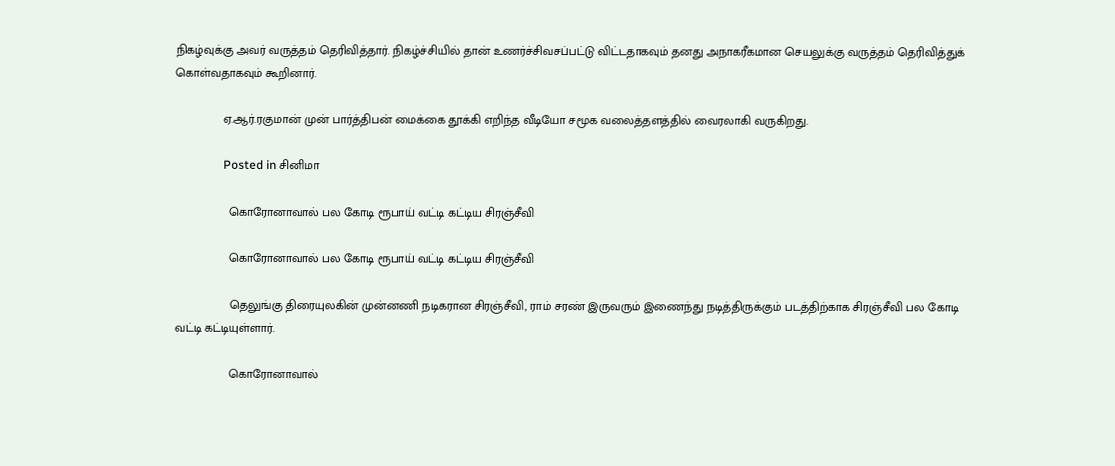நிகழ்வுக்கு அவர் வருத்தம் தெரிவித்தார். நிகழ்ச்சியில் தான் உணர்ச்சிவசப்பட்டு விட்டதாகவும் தனது அநாகரீகமான செயலுக்கு வருத்தம் தெரிவித்துக் கொள்வதாகவும் கூறினார்.

              ஏ.ஆர்.ரகுமான் முன் பார்த்திபன் மைக்கை தூக்கி எறிந்த வீடியோ சமூக வலைத்தளத்தில் வைரலாகி வருகிறது.

                Posted in சினிமா

                கொரோனாவால் பல கோடி ரூபாய் வட்டி கட்டிய சிரஞ்சீவி

                கொரோனாவால் பல கோடி ரூபாய் வட்டி கட்டிய சிரஞ்சீவி

                தெலுங்கு திரையுலகின் முன்னணி நடிகரான சிரஞ்சீவி, ராம் சரண் இருவரும் இணைந்து நடித்திருக்கும் படத்திற்காக சிரஞ்சீவி பல கோடி வட்டி கட்டியுள்ளார்.

                கொரோனாவால்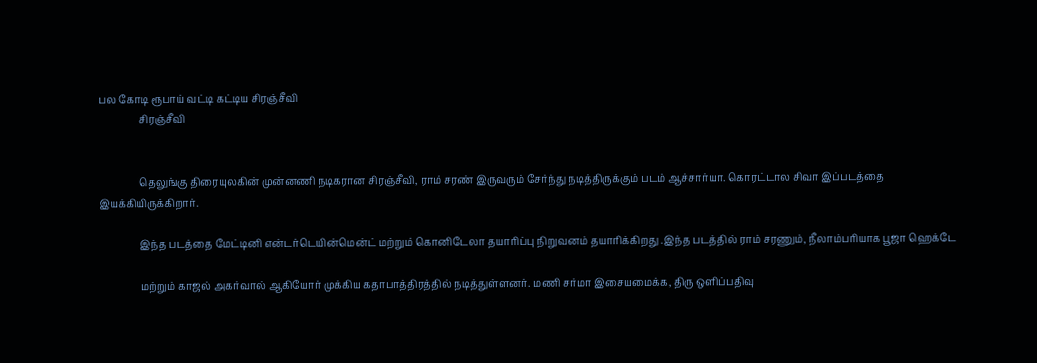பல கோடி ரூபாய் வட்டி கட்டிய சிரஞ்சீவி
                சிரஞ்சீவி


                தெலுங்கு திரையுலகின் முன்னணி நடிகரான சிரஞ்சீவி, ராம் சரண் இருவரும் சேர்ந்து நடித்திருக்கும் படம் ஆச்சார்யா. கொரட்டால சிவா இப்படத்தை இயக்கியிருக்கிறார்.

                இந்த படத்தை மேட்டினி என்டர்டெயின்மென்ட் மற்றும் கொனிடேலா தயாரிப்பு நிறுவனம் தயாரிக்கிறது .இந்த படத்தில் ராம் சரணும், நீலாம்பரியாக பூஜா ஹெக்டே

                மற்றும் காஜல் அகர்வால் ஆகியோர் முக்கிய கதாபாத்திரத்தில் நடித்துள்ளனர். மணி சர்மா இசையமைக்க, திரு ஒளிப்பதிவு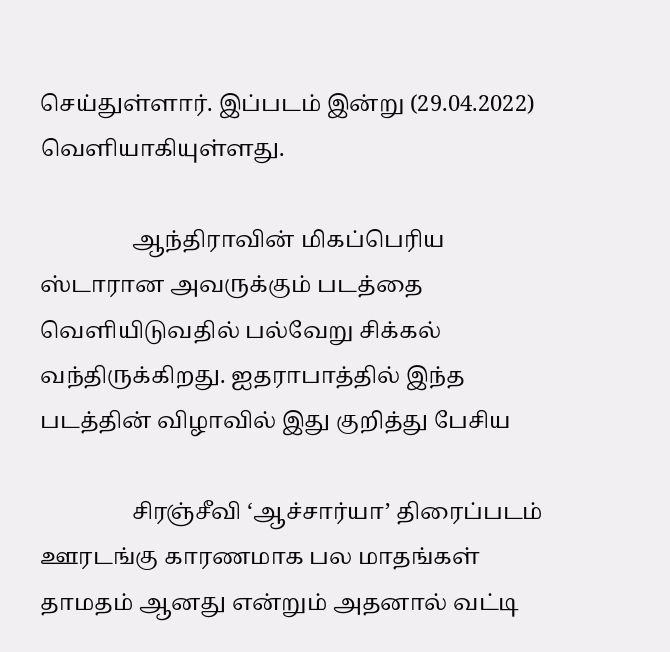செய்துள்ளார். இப்படம் இன்று (29.04.2022) வெளியாகியுள்ளது.

                ஆந்திராவின் மிகப்பெரிய ஸ்டாரான அவருக்கும் படத்தை வெளியிடுவதில் பல்வேறு சிக்கல் வந்திருக்கிறது. ஐதராபாத்தில் இந்த படத்தின் விழாவில் இது குறித்து பேசிய

                சிரஞ்சீவி ‘ஆச்சார்யா’ திரைப்படம் ஊரடங்கு காரணமாக பல மாதங்கள் தாமதம் ஆனது என்றும் அதனால் வட்டி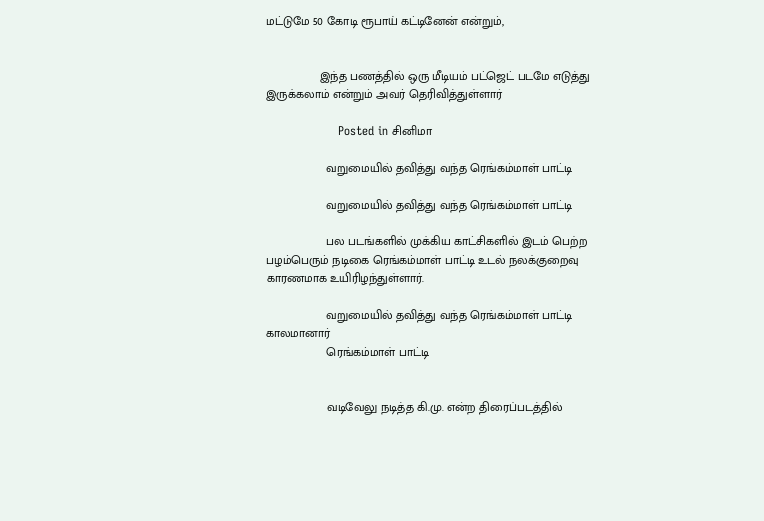மட்டுமே 50 கோடி ரூபாய் கட்டினேன் என்றும்,


                இந்த பணத்தில் ஒரு மீடியம் பட்ஜெட் படமே எடுத்து இருக்கலாம் என்றும் அவர் தெரிவித்துள்ளார்

                  Posted in சினிமா

                  வறுமையில் தவித்து வந்த ரெங்கம்மாள் பாட்டி

                  வறுமையில் தவித்து வந்த ரெங்கம்மாள் பாட்டி

                  பல படங்களில் முக்கிய காட்சிகளில் இடம் பெற்ற பழம்பெரும் நடிகை ரெங்கம்மாள் பாட்டி உடல் நலக்குறைவு காரணமாக உயிரிழந்துள்ளார்.

                  வறுமையில் தவித்து வந்த ரெங்கம்மாள் பாட்டி காலமானார்
                  ரெங்கம்மாள் பாட்டி


                  வடிவேலு நடித்த கி.மு. என்ற திரைப்படத்தில்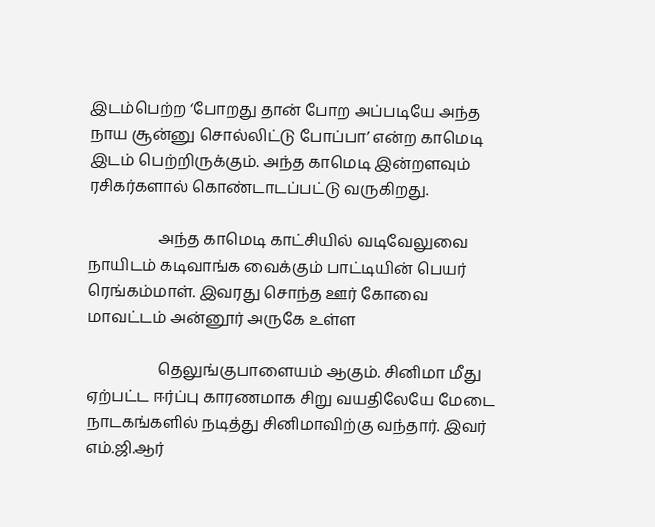இடம்பெற்ற ‘போறது தான் போற அப்படியே அந்த நாய சூன்னு சொல்லிட்டு போப்பா’ என்ற காமெடி இடம் பெற்றிருக்கும். அந்த காமெடி இன்றளவும் ரசிகர்களால் கொண்டாடப்பட்டு வருகிறது.

                  அந்த காமெடி காட்சியில் வடிவேலுவை நாயிடம் கடிவாங்க வைக்கும் பாட்டியின் பெயர் ரெங்கம்மாள். இவரது சொந்த ஊர் கோவை மாவட்டம் அன்னூர் அருகே உள்ள

                  தெலுங்குபாளையம் ஆகும். சினிமா மீது ஏற்பட்ட ஈர்ப்பு காரணமாக சிறு வயதிலேயே மேடை நாடகங்களில் நடித்து சினிமாவிற்கு வந்தார். இவர் எம்.ஜி.ஆர்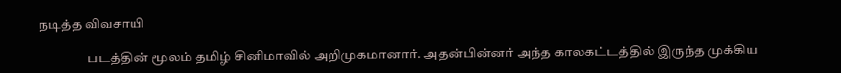நடித்த விவசாயி

                  படத்தின் மூலம் தமிழ் சினிமாவில் அறிமுகமானார். அதன்பின்னர் அந்த காலகட்டத்தில் இருந்த முக்கிய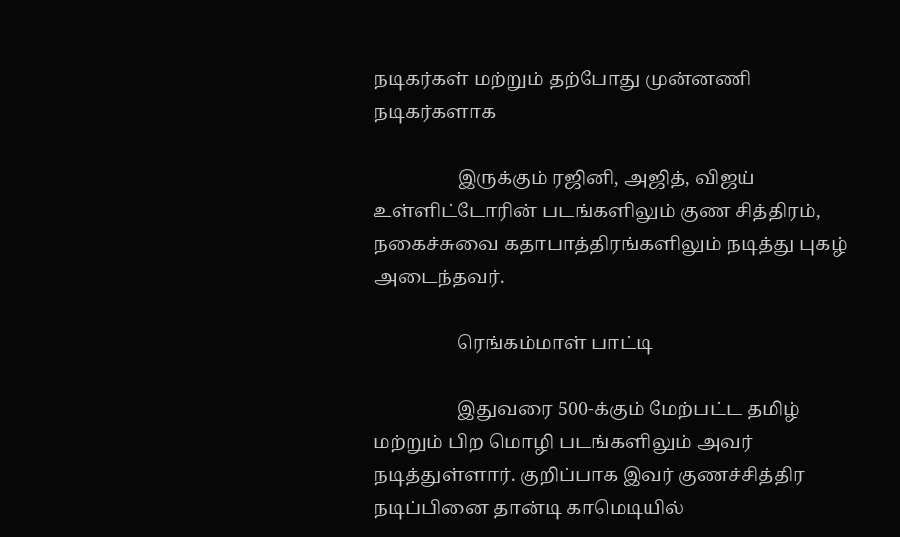நடிகர்கள் மற்றும் தற்போது முன்னணி நடிகர்களாக

                  இருக்கும் ரஜினி, அஜித், விஜய் உள்ளிட்டோரின் படங்களிலும் குண சித்திரம், நகைச்சுவை கதாபாத்திரங்களிலும் நடித்து புகழ் அடைந்தவர்.

                  ரெங்கம்மாள் பாட்டி

                  இதுவரை 500-க்கும் மேற்பட்ட தமிழ் மற்றும் பிற மொழி படங்களிலும் அவர் நடித்துள்ளார். குறிப்பாக இவர் குணச்சித்திர நடிப்பினை தான்டி காமெடியில்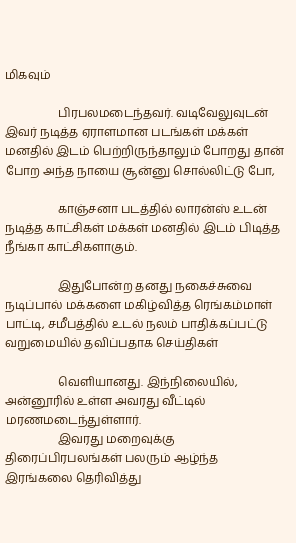மிகவும்

                  பிரபலமடைந்தவர். வடிவேலுவுடன் இவர் நடித்த ஏராளமான படங்கள் மக்கள் மனதில் இடம் பெற்றிருந்தாலும் போறது தான் போற அந்த நாயை சூன்னு சொல்லிட்டு போ,

                  காஞ்சனா படத்தில் லாரன்ஸ் உடன் நடித்த காட்சிகள் மக்கள் மனதில் இடம் பிடித்த நீங்கா காட்சிகளாகும்.

                  இதுபோன்ற தனது நகைச்சுவை நடிப்பால் மக்களை மகிழ்வித்த ரெங்கம்மாள் பாட்டி, சமீபத்தில் உடல் நலம் பாதிக்கப்பட்டு வறுமையில் தவிப்பதாக செய்திகள்

                  வெளியானது. இந்நிலையில், அன்னூரில் உள்ள அவரது வீட்டில் மரணமடைந்துள்ளார்.
                  இவரது மறைவுக்கு திரைப்பிரபலங்கள் பலரும் ஆழ்ந்த இரங்கலை தெரிவித்து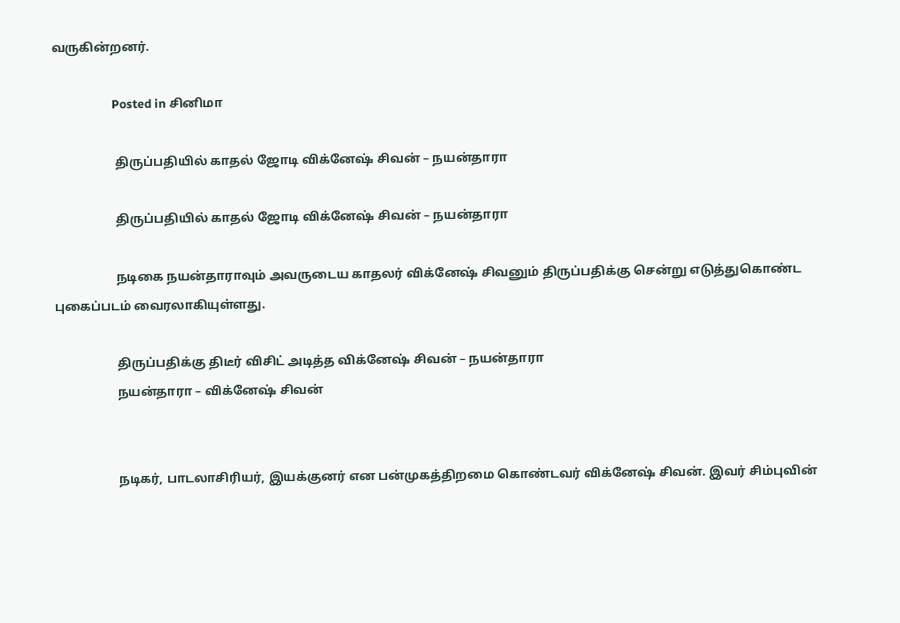வருகின்றனர்.

                    Posted in சினிமா

                    திருப்பதியில் காதல் ஜோடி விக்னேஷ் சிவன் – நயன்தாரா

                    திருப்பதியில் காதல் ஜோடி விக்னேஷ் சிவன் – நயன்தாரா

                    நடிகை நயன்தாராவும் அவருடைய காதலர் விக்னேஷ் சிவனும் திருப்பதிக்கு சென்று எடுத்துகொண்ட புகைப்படம் வைரலாகியுள்ளது.

                    திருப்பதிக்கு திடீர் விசிட் அடித்த விக்னேஷ் சிவன் – நயன்தாரா
                    நயன்தாரா – விக்னேஷ் சிவன்


                    நடிகர், பாடலாசிரியர், இயக்குனர் என பன்முகத்திறமை கொண்டவர் விக்னேஷ் சிவன். இவர் சிம்புவின்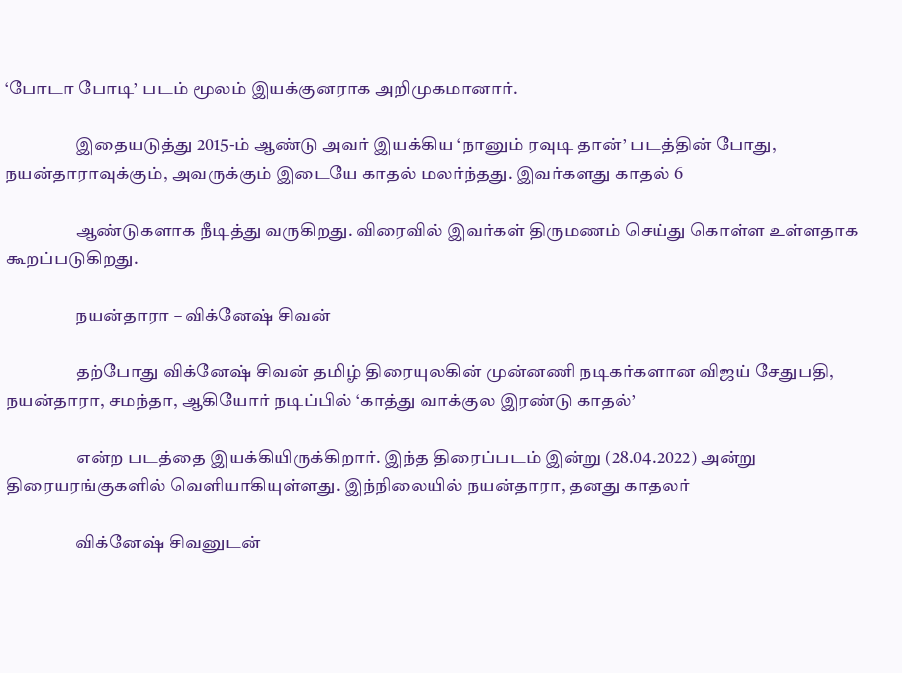‘போடா போடி’ படம் மூலம் இயக்குனராக அறிமுகமானார்.

                    இதையடுத்து 2015-ம் ஆண்டு அவர் இயக்கிய ‘நானும் ரவுடி தான்’ படத்தின் போது, நயன்தாராவுக்கும், அவருக்கும் இடையே காதல் மலர்ந்தது. இவர்களது காதல் 6

                    ஆண்டுகளாக நீடித்து வருகிறது. விரைவில் இவர்கள் திருமணம் செய்து கொள்ள உள்ளதாக கூறப்படுகிறது.

                    நயன்தாரா – விக்னேஷ் சிவன்

                    தற்போது விக்னேஷ் சிவன் தமிழ் திரையுலகின் முன்னணி நடிகர்களான விஜய் சேதுபதி, நயன்தாரா, சமந்தா, ஆகியோர் நடிப்பில் ‘காத்து வாக்குல இரண்டு காதல்’

                    என்ற படத்தை இயக்கியிருக்கிறார். இந்த திரைப்படம் இன்று (28.04.2022) அன்று திரையரங்குகளில் வெளியாகியுள்ளது. இந்நிலையில் நயன்தாரா, தனது காதலர்

                    விக்னேஷ் சிவனுடன்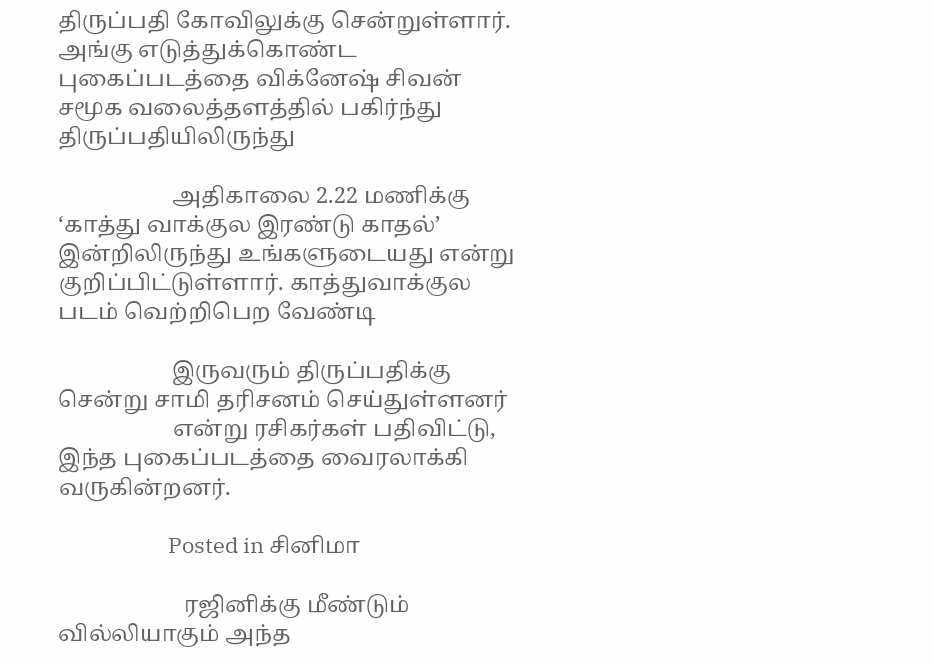திருப்பதி கோவிலுக்கு சென்றுள்ளார். அங்கு எடுத்துக்கொண்ட புகைப்படத்தை விக்னேஷ் சிவன் சமூக வலைத்தளத்தில் பகிர்ந்து திருப்பதியிலிருந்து

                    அதிகாலை 2.22 மணிக்கு ‘காத்து வாக்குல இரண்டு காதல்’ இன்றிலிருந்து உங்களுடையது என்று குறிப்பிட்டுள்ளார். காத்துவாக்குல படம் வெற்றிபெற வேண்டி

                    இருவரும் திருப்பதிக்கு சென்று சாமி தரிசனம் செய்துள்ளனர்
                    என்று ரசிகர்கள் பதிவிட்டு, இந்த புகைப்படத்தை வைரலாக்கி வருகின்றனர்.

                      Posted in சினிமா

                      ரஜினிக்கு மீண்டும் வில்லியாகும் அந்த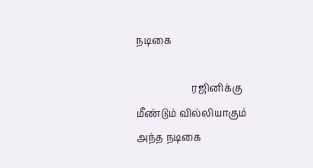நடிகை

                      ரஜினிக்கு மீண்டும் வில்லியாகும் அந்த நடிகை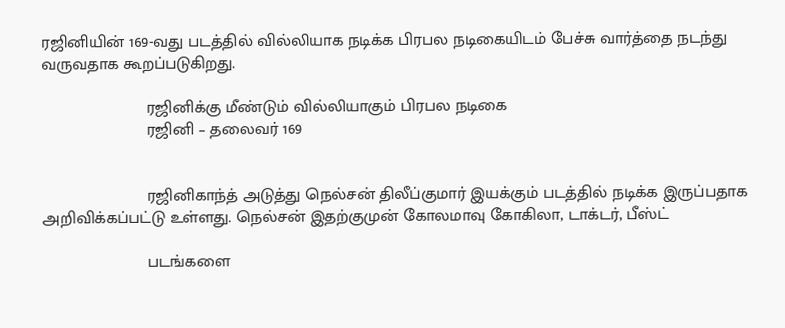ரஜினியின் 169-வது படத்தில் வில்லியாக நடிக்க பிரபல நடிகையிடம் பேச்சு வார்த்தை நடந்து வருவதாக கூறப்படுகிறது.

                      ரஜினிக்கு மீண்டும் வில்லியாகும் பிரபல நடிகை
                      ரஜினி – தலைவர் 169


                      ரஜினிகாந்த் அடுத்து நெல்சன் திலீப்குமார் இயக்கும் படத்தில் நடிக்க இருப்பதாக அறிவிக்கப்பட்டு உள்ளது. நெல்சன் இதற்குமுன் கோலமாவு கோகிலா, டாக்டர், பீஸ்ட்

                      படங்களை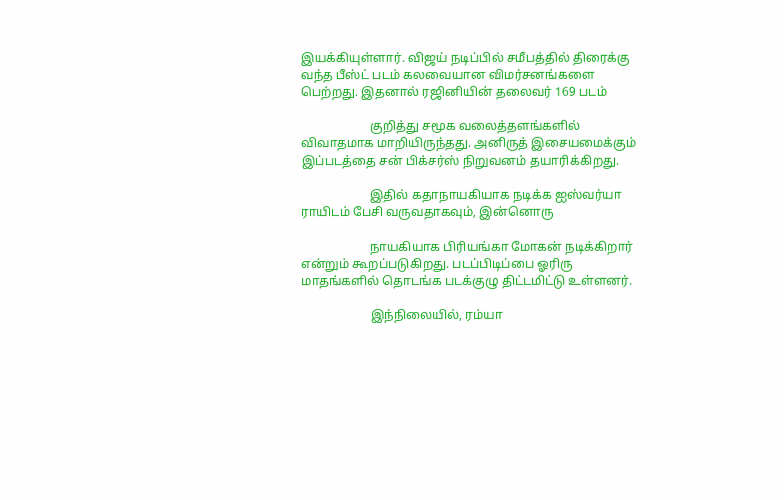இயக்கியுள்ளார். விஜய் நடிப்பில் சமீபத்தில் திரைக்கு வந்த பீஸ்ட் படம் கலவையான விமர்சனங்களை பெற்றது. இதனால் ரஜினியின் தலைவர் 169 படம்

                      குறித்து சமூக வலைத்தளங்களில் விவாதமாக மாறியிருந்தது. அனிருத் இசையமைக்கும் இப்படத்தை சன் பிக்சர்ஸ் நிறுவனம் தயாரிக்கிறது.

                      இதில் கதாநாயகியாக நடிக்க ஐஸ்வர்யா ராயிடம் பேசி வருவதாகவும், இன்னொரு

                      நாயகியாக பிரியங்கா மோகன் நடிக்கிறார் என்றும் கூறப்படுகிறது. படப்பிடிப்பை ஓரிரு மாதங்களில் தொடங்க படக்குழு திட்டமிட்டு உள்ளனர்.

                      இந்நிலையில், ரம்யா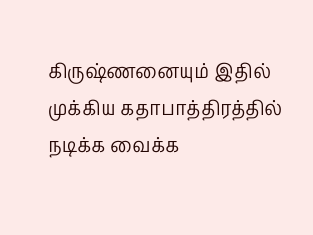கிருஷ்ணனையும் இதில் முக்கிய கதாபாத்திரத்தில் நடிக்க வைக்க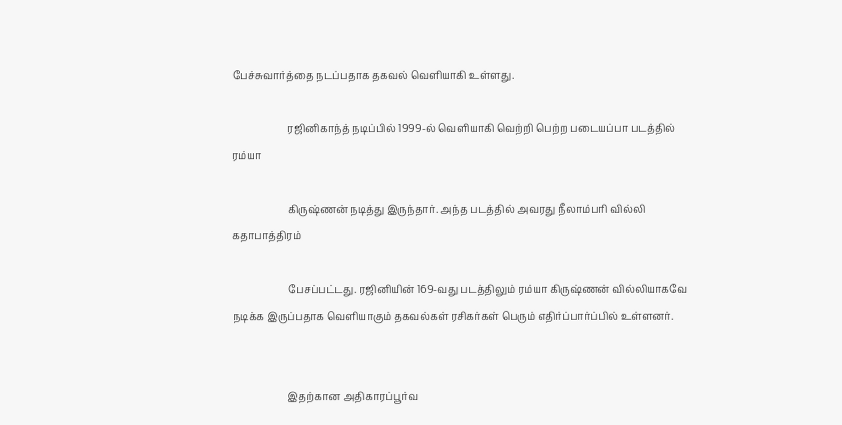பேச்சுவார்த்தை நடப்பதாக தகவல் வெளியாகி உள்ளது.

                      ரஜினிகாந்த் நடிப்பில் 1999-ல் வெளியாகி வெற்றி பெற்ற படையப்பா படத்தில் ரம்யா

                      கிருஷ்ணன் நடித்து இருந்தார். அந்த படத்தில் அவரது நீலாம்பரி வில்லி கதாபாத்திரம்

                      பேசப்பட்டது. ரஜினியின் 169-வது படத்திலும் ரம்யா கிருஷ்ணன் வில்லியாகவே நடிக்க இருப்பதாக வெளியாகும் தகவல்கள் ரசிகர்கள் பெரும் எதிர்ப்பார்ப்பில் உள்ளனர்.


                      இதற்கான அதிகாரப்பூர்வ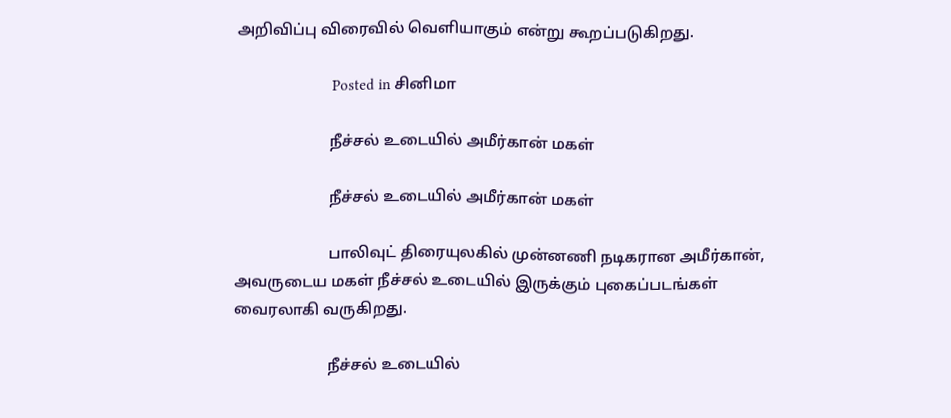அறிவிப்பு விரைவில் வெளியாகும் என்று கூறப்படுகிறது.

                        Posted in சினிமா

                        நீச்சல் உடையில் அமீர்கான் மகள்

                        நீச்சல் உடையில் அமீர்கான் மகள்

                        பாலிவுட் திரையுலகில் முன்னணி நடிகரான அமீர்கான், அவருடைய மகள் நீச்சல் உடையில் இருக்கும் புகைப்படங்கள் வைரலாகி வருகிறது.

                        நீச்சல் உடையில்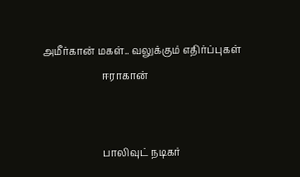அமீர்கான் மகள்.. வலுக்கும் எதிர்ப்புகள்
                        ஈராகான்


                        பாலிவுட் நடிகர்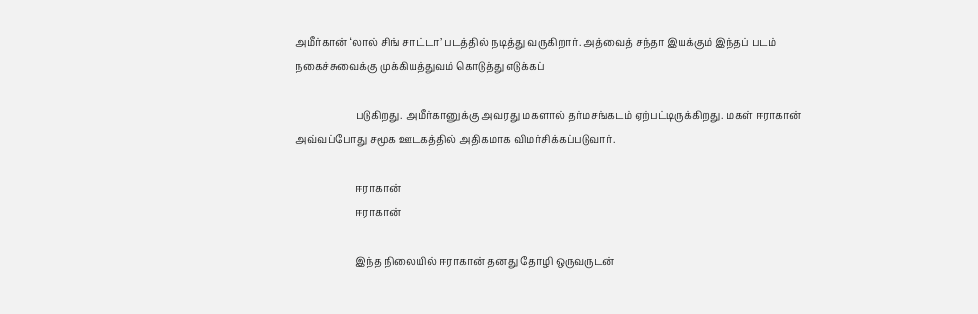அமீர்கான் ‘லால் சிங் சாட்டா’ படத்தில் நடித்து வருகிறார். அத்வைத் சந்தா இயக்கும் இந்தப் படம் நகைச்சுவைக்கு முக்கியத்துவம் கொடுத்து எடுக்கப்

                        படுகிறது. அமீர்கானுக்கு அவரது மகளால் தர்மசங்கடம் ஏற்பட்டிருக்கிறது. மகள் ஈராகான் அவ்வப்போது சமூக ஊடகத்தில் அதிகமாக விமர்சிக்கப்படுவார்.

                        ஈராகான்
                        ஈராகான்

                        இந்த நிலையில் ஈராகான் தனது தோழி ஒருவருடன்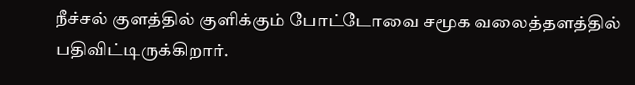நீச்சல் குளத்தில் குளிக்கும் போட்டோவை சமூக வலைத்தளத்தில் பதிவிட்டிருக்கிறார்.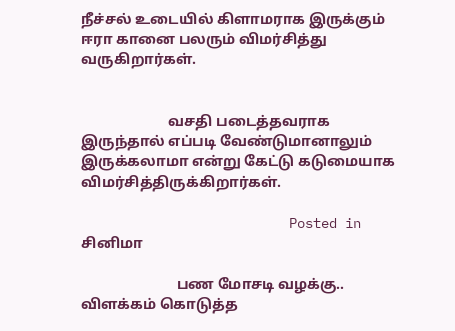நீச்சல் உடையில் கிளாமராக இருக்கும் ஈரா கானை பலரும் விமர்சித்து வருகிறார்கள்.


                        வசதி படைத்தவராக இருந்தால் எப்படி வேண்டுமானாலும் இருக்கலாமா என்று கேட்டு கடுமையாக விமர்சித்திருக்கிறார்கள்.

                          Posted in சினிமா

                          பண மோசடி வழக்கு.. விளக்கம் கொடுத்த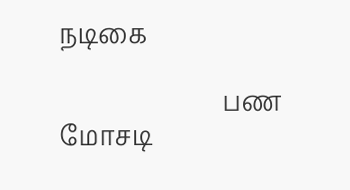நடிகை

                          பண மோசடி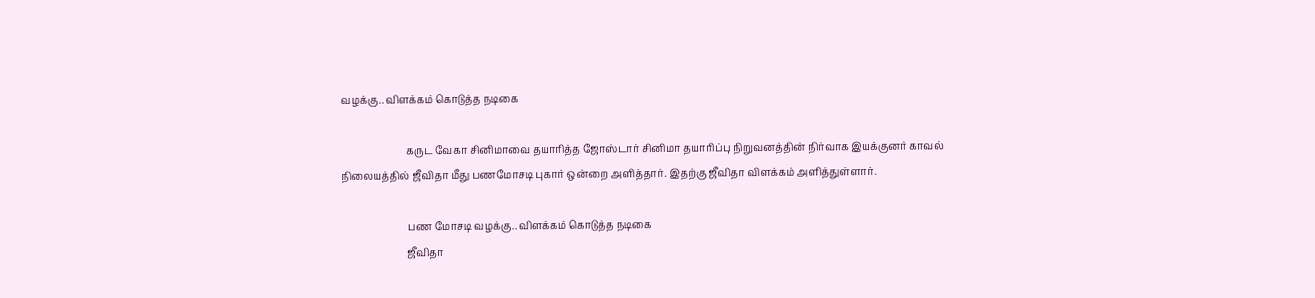வழக்கு.. விளக்கம் கொடுத்த நடிகை

                          கருட வேகா சினிமாவை தயாரித்த ஜோஸ்டார் சினிமா தயாரிப்பு நிறுவனத்தின் நிர்வாக இயக்குனர் காவல் நிலையத்தில் ஜீவிதா மீது பணமோசடி புகார் ஒன்றை அளித்தார். இதற்கு ஜீவிதா விளக்கம் அளித்துள்ளார்.

                          பண மோசடி வழக்கு.. விளக்கம் கொடுத்த நடிகை
                          ஜீவிதா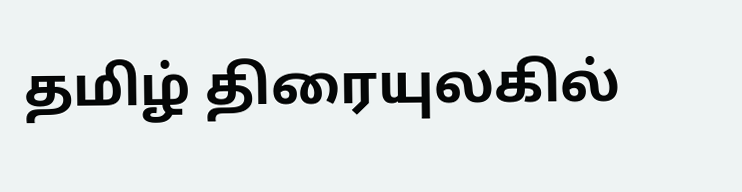தமிழ் திரையுலகில்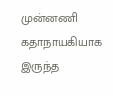முன்னணி கதாநாயகியாக இருந்த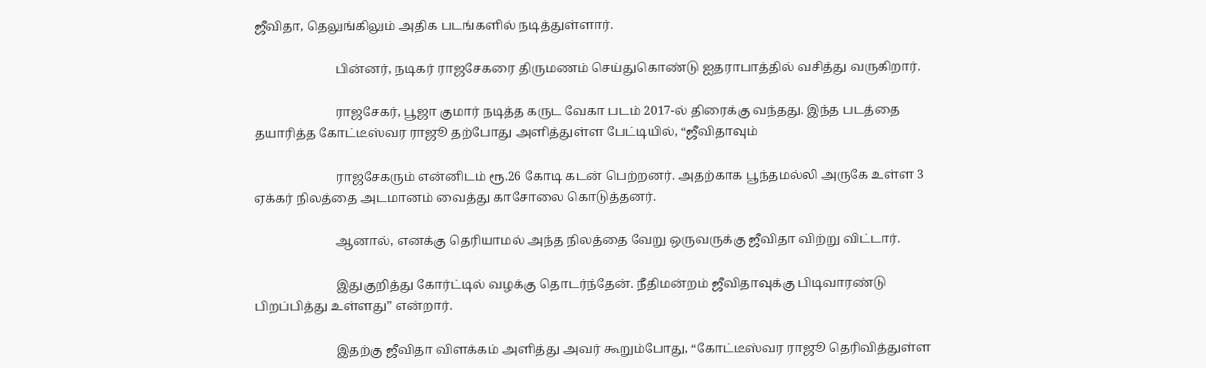ஜீவிதா, தெலுங்கிலும் அதிக படங்களில் நடித்துள்ளார்.

                          பின்னர், நடிகர் ராஜசேகரை திருமணம் செய்துகொண்டு ஐதராபாத்தில் வசித்து வருகிறார்.

                          ராஜசேகர், பூஜா குமார் நடித்த கருட வேகா படம் 2017-ல் திரைக்கு வந்தது. இந்த படத்தை தயாரித்த கோட்டீஸ்வர ராஜூ தற்போது அளித்துள்ள பேட்டியில், “ஜீவிதாவும்

                          ராஜசேகரும் என்னிடம் ரூ.26 கோடி கடன் பெற்றனர். அதற்காக பூந்தமல்லி அருகே உள்ள 3 ஏக்கர் நிலத்தை அடமானம் வைத்து காசோலை கொடுத்தனர்.

                          ஆனால், எனக்கு தெரியாமல் அந்த நிலத்தை வேறு ஒருவருக்கு ஜீவிதா விற்று விட்டார்.

                          இதுகுறித்து கோர்ட்டில் வழக்கு தொடர்ந்தேன். நீதிமன்றம் ஜீவிதாவுக்கு பிடிவாரண்டு பிறப்பித்து உள்ளது” என்றார்.

                          இதற்கு ஜீவிதா விளக்கம் அளித்து அவர் கூறும்போது, “கோட்டீஸ்வர ராஜூ தெரிவித்துள்ள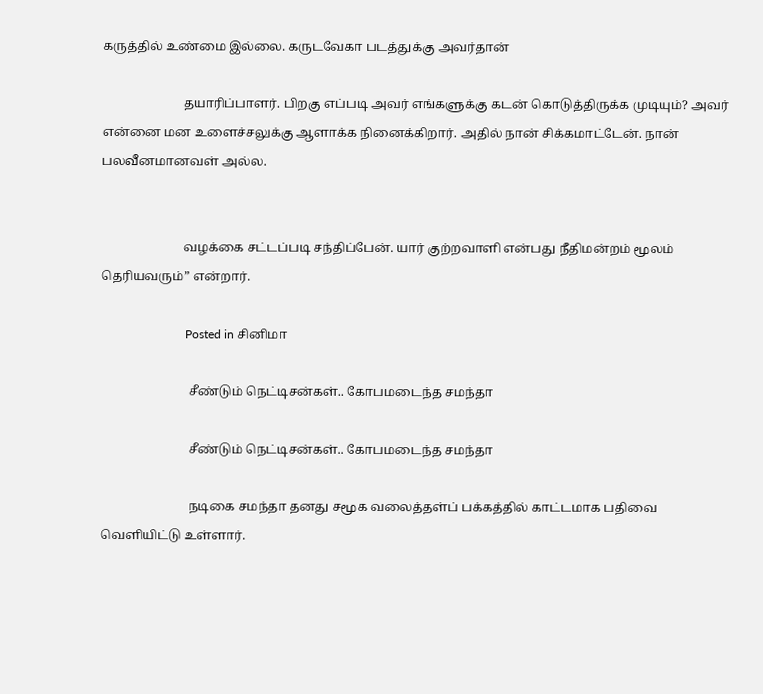கருத்தில் உண்மை இல்லை. கருடவேகா படத்துக்கு அவர்தான்

                          தயாரிப்பாளர். பிறகு எப்படி அவர் எங்களுக்கு கடன் கொடுத்திருக்க முடியும்? அவர் என்னை மன உளைச்சலுக்கு ஆளாக்க நினைக்கிறார். அதில் நான் சிக்கமாட்டேன். நான் பலவீனமானவள் அல்ல.


                          வழக்கை சட்டப்படி சந்திப்பேன். யார் குற்றவாளி என்பது நீதிமன்றம் மூலம் தெரியவரும்” என்றார்.

                            Posted in சினிமா

                            சீண்டும் நெட்டிசன்கள்.. கோபமடைந்த சமந்தா

                            சீண்டும் நெட்டிசன்கள்.. கோபமடைந்த சமந்தா

                            நடிகை சமந்தா தனது சமூக வலைத்தள்ப் பக்கத்தில் காட்டமாக பதிவை வெளியிட்டு உள்ளார்.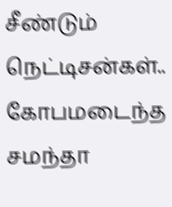சீண்டும் நெட்டிசன்கள்.. கோபமடைந்த சமந்தா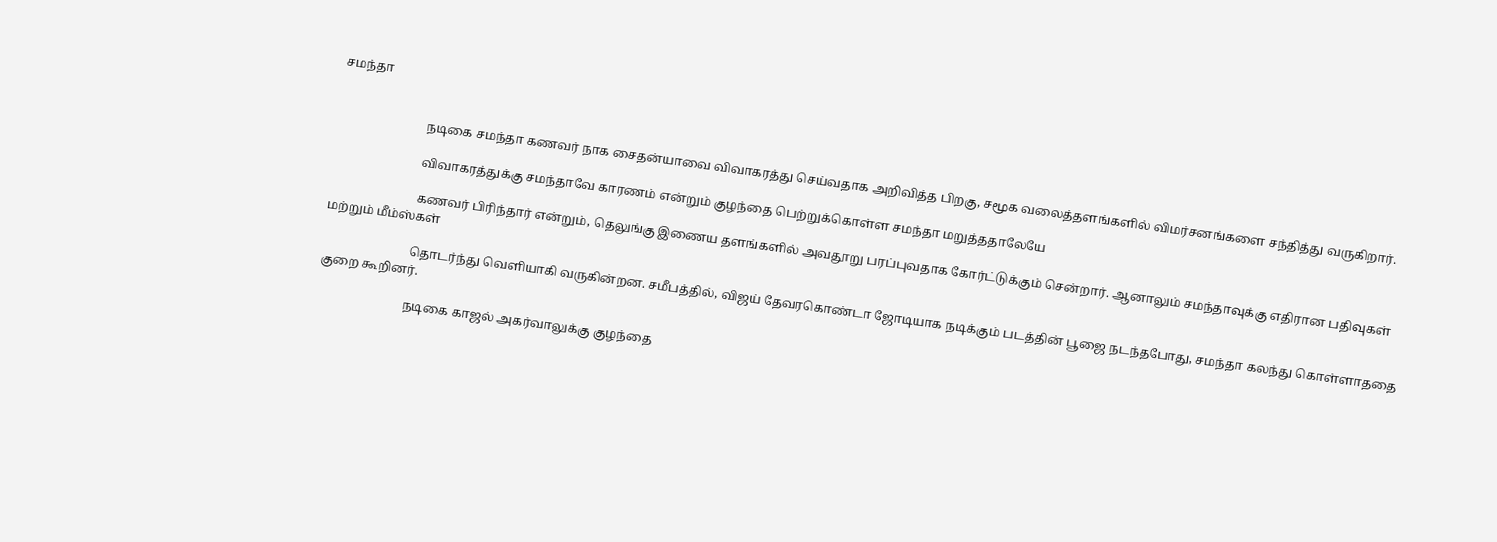சமந்தா


                            நடிகை சமந்தா கணவர் நாக சைதன்யாவை விவாகரத்து செய்வதாக அறிவித்த பிறகு, சமூக வலைத்தளங்களில் விமர்சனங்களை சந்தித்து வருகிறார்.

                            விவாகரத்துக்கு சமந்தாவே காரணம் என்றும் குழந்தை பெற்றுக்கொள்ள சமந்தா மறுத்ததாலேயே

                            கணவர் பிரிந்தார் என்றும், தெலுங்கு இணைய தளங்களில் அவதூறு பரப்புவதாக கோர்ட்டுக்கும் சென்றார். ஆனாலும் சமந்தாவுக்கு எதிரான பதிவுகள் மற்றும் மீம்ஸ்கள்

                            தொடர்ந்து வெளியாகி வருகின்றன. சமீபத்தில், விஜய் தேவரகொண்டா ஜோடியாக நடிக்கும் படத்தின் பூஜை நடந்தபோது, சமந்தா கலந்து கொள்ளாததை குறை கூறினர்.

                            நடிகை காஜல் அகர்வாலுக்கு குழந்தை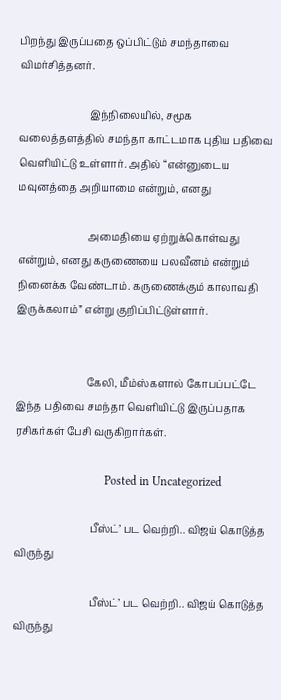பிறந்து இருப்பதை ஒப்பிட்டும் சமந்தாவை விமர்சித்தனர்.

                            இந்நிலையில், சமூக வலைத்தளத்தில் சமந்தா காட்டமாக புதிய பதிவை வெளியிட்டு உள்ளார். அதில் “என்னுடைய மவுனத்தை அறியாமை என்றும், எனது

                            அமைதியை ஏற்றுக்கொள்வது என்றும், எனது கருணையை பலவீனம் என்றும் நினைக்க வேண்டாம். கருணைக்கும் காலாவதி இருக்கலாம்” என்று குறிப்பிட்டுள்ளார்.


                            கேலி, மீம்ஸ்களால் கோபப்பட்டே இந்த பதிவை சமந்தா வெளியிட்டு இருப்பதாக ரசிகர்கள் பேசி வருகிறார்கள்.

                              Posted in Uncategorized

                              பீஸ்ட்’ பட வெற்றி.. விஜய் கொடுத்த விருந்து

                              பீஸ்ட்’ பட வெற்றி.. விஜய் கொடுத்த விருந்து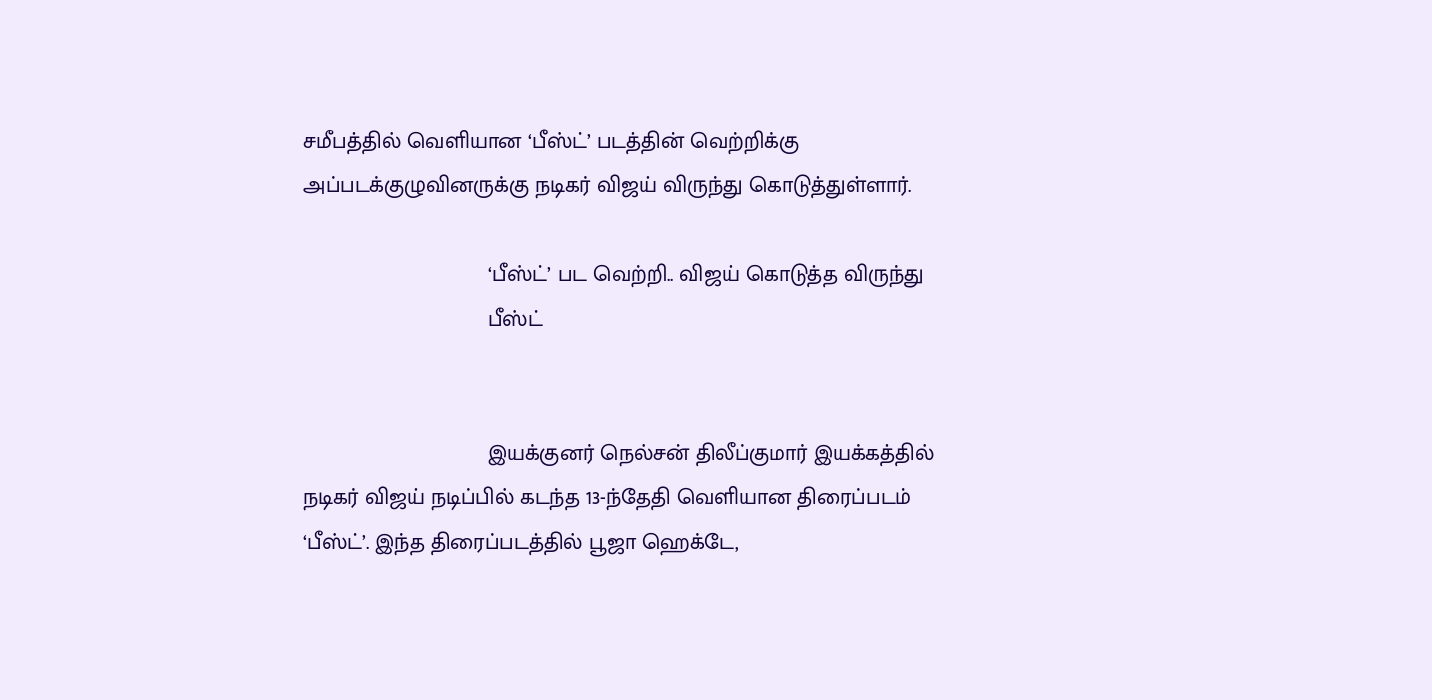சமீபத்தில் வெளியான ‘பீஸ்ட்’ படத்தின் வெற்றிக்கு அப்படக்குழுவினருக்கு நடிகர் விஜய் விருந்து கொடுத்துள்ளார்.

                              ‘பீஸ்ட்’ பட வெற்றி.. விஜய் கொடுத்த விருந்து
                              பீஸ்ட்


                              இயக்குனர் நெல்சன் திலீப்குமார் இயக்கத்தில் நடிகர் விஜய் நடிப்பில் கடந்த 13-ந்தேதி வெளியான திரைப்படம் ‘பீஸ்ட்’. இந்த திரைப்படத்தில் பூஜா ஹெக்டே,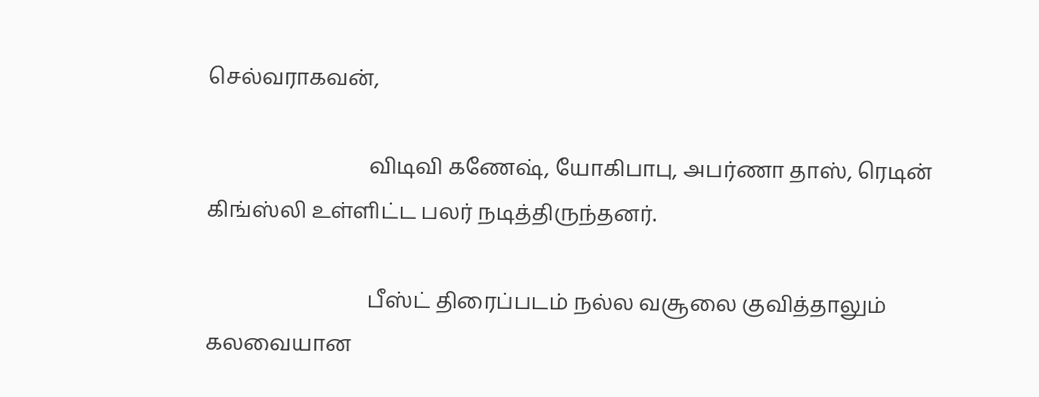செல்வராகவன்,

                              விடிவி கணேஷ், யோகிபாபு, அபர்ணா தாஸ், ரெடின் கிங்ஸ்லி உள்ளிட்ட பலர் நடித்திருந்தனர்.

                              பீஸ்ட் திரைப்படம் நல்ல வசூலை குவித்தாலும் கலவையான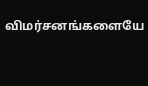விமர்சனங்களையே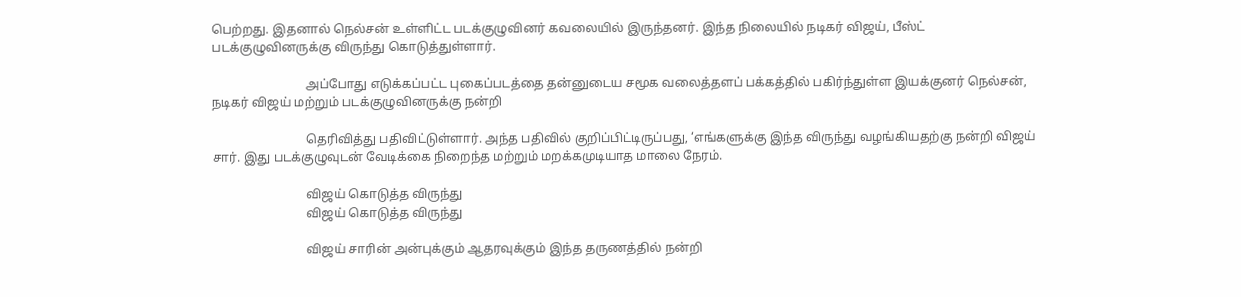பெற்றது. இதனால் நெல்சன் உள்ளிட்ட படக்குழுவினர் கவலையில் இருந்தனர். இந்த நிலையில் நடிகர் விஜய், பீஸ்ட் படக்குழுவினருக்கு விருந்து கொடுத்துள்ளார்.

                              அப்போது எடுக்கப்பட்ட புகைப்படத்தை தன்னுடைய சமூக வலைத்தளப் பக்கத்தில் பகிர்ந்துள்ள இயக்குனர் நெல்சன், நடிகர் விஜய் மற்றும் படக்குழுவினருக்கு நன்றி

                              தெரிவித்து பதிவிட்டுள்ளார். அந்த பதிவில் குறிப்பிட்டிருப்பது, ‘எங்களுக்கு இந்த விருந்து வழங்கியதற்கு நன்றி விஜய் சார். இது படக்குழுவுடன் வேடிக்கை நிறைந்த மற்றும் மறக்கமுடியாத மாலை நேரம்.

                              விஜய் கொடுத்த விருந்து
                              விஜய் கொடுத்த விருந்து

                              விஜய் சாரின் அன்புக்கும் ஆதரவுக்கும் இந்த தருணத்தில் நன்றி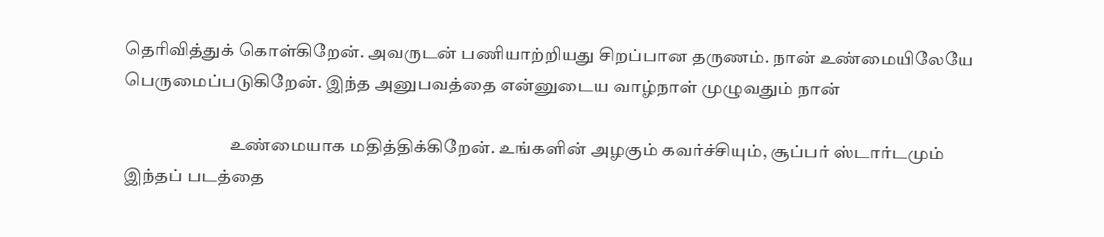தெரிவித்துக் கொள்கிறேன். அவருடன் பணியாற்றியது சிறப்பான தருணம். நான் உண்மையிலேயே பெருமைப்படுகிறேன். இந்த அனுபவத்தை என்னுடைய வாழ்நாள் முழுவதும் நான்

                              உண்மையாக மதித்திக்கிறேன். உங்களின் அழகும் கவர்ச்சியும், சூப்பர் ஸ்டார்டமும் இந்தப் படத்தை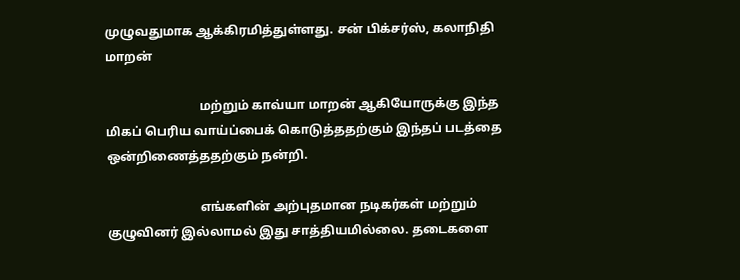முழுவதுமாக ஆக்கிரமித்துள்ளது. சன் பிக்சர்ஸ், கலாநிதி மாறன்

                              மற்றும் காவ்யா மாறன் ஆகியோருக்கு இந்த மிகப் பெரிய வாய்ப்பைக் கொடுத்ததற்கும் இந்தப் படத்தை ஒன்றிணைத்ததற்கும் நன்றி.

                              எங்களின் அற்புதமான நடிகர்கள் மற்றும் குழுவினர் இல்லாமல் இது சாத்தியமில்லை. தடைகளை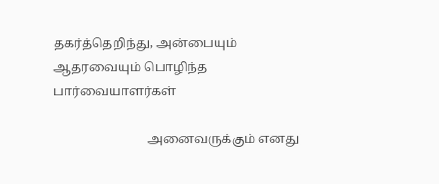தகர்த்தெறிந்து, அன்பையும் ஆதரவையும் பொழிந்த பார்வையாளர்கள்

                              அனைவருக்கும் எனது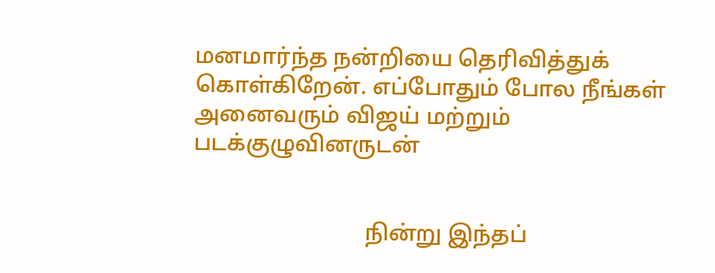மனமார்ந்த நன்றியை தெரிவித்துக் கொள்கிறேன். எப்போதும் போல நீங்கள் அனைவரும் விஜய் மற்றும் படக்குழுவினருடன்


                              நின்று இந்தப்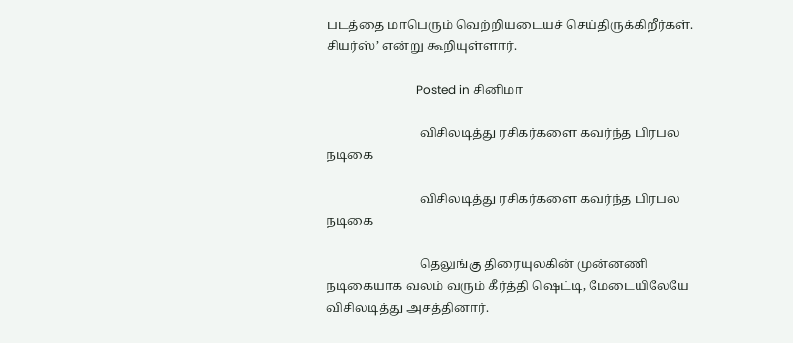படத்தை மாபெரும் வெற்றியடையச் செய்திருக்கிறீர்கள். சியர்ஸ்’ என்று கூறியுள்ளார்.

                              Posted in சினிமா

                              விசிலடித்து ரசிகர்களை கவர்ந்த பிரபல நடிகை

                              விசிலடித்து ரசிகர்களை கவர்ந்த பிரபல நடிகை

                              தெலுங்கு திரையுலகின் முன்னணி நடிகையாக வலம் வரும் கீர்த்தி ஷெட்டி, மேடையிலேயே விசிலடித்து அசத்தினார்.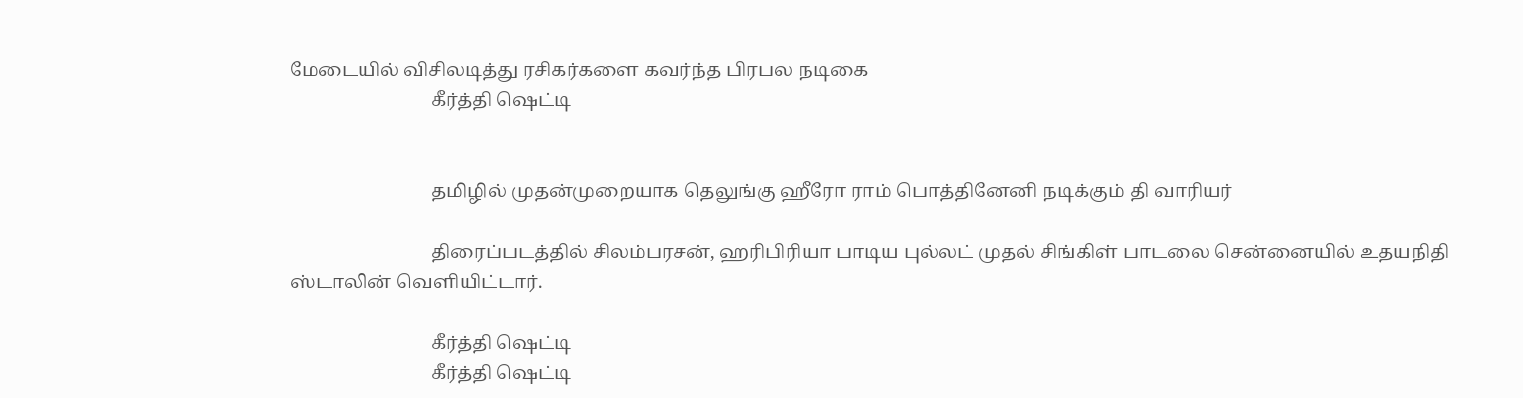மேடையில் விசிலடித்து ரசிகர்களை கவர்ந்த பிரபல நடிகை
                              கீர்த்தி ஷெட்டி


                              தமிழில் முதன்முறையாக தெலுங்கு ஹீரோ ராம் பொத்தினேனி நடிக்கும் தி வாரியர்

                              திரைப்படத்தில் சிலம்பரசன், ஹரிபிரியா பாடிய புல்லட் முதல் சிங்கிள் பாடலை சென்னையில் உதயநிதி ஸ்டாலின் வெளியிட்டார்.

                              கீர்த்தி ஷெட்டி
                              கீர்த்தி ஷெட்டி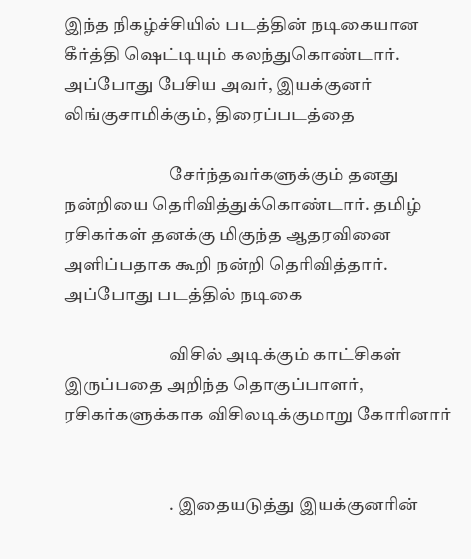இந்த நிகழ்ச்சியில் படத்தின் நடிகையான கீர்த்தி ஷெட்டியும் கலந்துகொண்டார். அப்போது பேசிய அவர், இயக்குனர் லிங்குசாமிக்கும், திரைப்படத்தை

                              சேர்ந்தவர்களுக்கும் தனது நன்றியை தெரிவித்துக்கொண்டார். தமிழ் ரசிகர்கள் தனக்கு மிகுந்த ஆதரவினை அளிப்பதாக கூறி நன்றி தெரிவித்தார். அப்போது படத்தில் நடிகை

                              விசில் அடிக்கும் காட்சிகள் இருப்பதை அறிந்த தொகுப்பாளர், ரசிகர்களுக்காக விசிலடிக்குமாறு கோரினார்


                              . இதையடுத்து இயக்குனரின்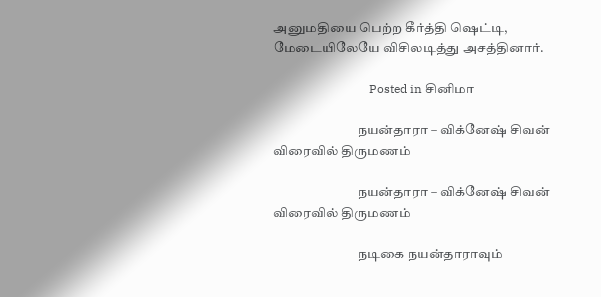அனுமதியை பெற்ற கீர்த்தி ஷெட்டி, மேடையிலேயே விசிலடித்து அசத்தினார்.

                                Posted in சினிமா

                                நயன்தாரா – விக்னேஷ் சிவன் விரைவில் திருமணம்

                                நயன்தாரா – விக்னேஷ் சிவன் விரைவில் திருமணம்

                                நடிகை நயன்தாராவும்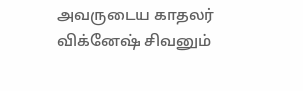அவருடைய காதலர் விக்னேஷ் சிவனும்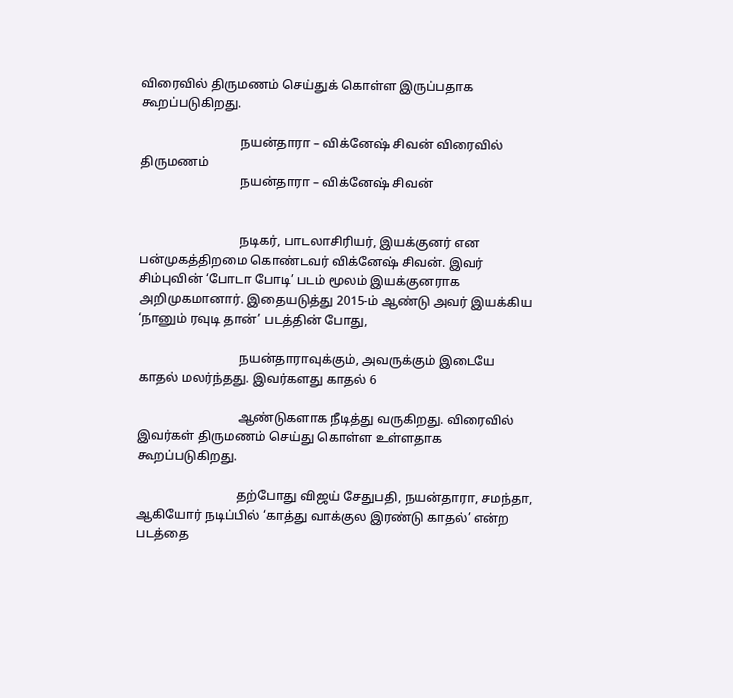விரைவில் திருமணம் செய்துக் கொள்ள இருப்பதாக கூறப்படுகிறது.

                                நயன்தாரா – விக்னேஷ் சிவன் விரைவில் திருமணம்
                                நயன்தாரா – விக்னேஷ் சிவன்


                                நடிகர், பாடலாசிரியர், இயக்குனர் என பன்முகத்திறமை கொண்டவர் விக்னேஷ் சிவன். இவர் சிம்புவின் ‘போடா போடி’ படம் மூலம் இயக்குனராக அறிமுகமானார். இதையடுத்து 2015-ம் ஆண்டு அவர் இயக்கிய ‘நானும் ரவுடி தான்’ படத்தின் போது,

                                நயன்தாராவுக்கும், அவருக்கும் இடையே காதல் மலர்ந்தது. இவர்களது காதல் 6

                                ஆண்டுகளாக நீடித்து வருகிறது. விரைவில் இவர்கள் திருமணம் செய்து கொள்ள உள்ளதாக கூறப்படுகிறது.

                                தற்போது விஜய் சேதுபதி, நயன்தாரா, சமந்தா, ஆகியோர் நடிப்பில் ‘காத்து வாக்குல இரண்டு காதல்’ என்ற படத்தை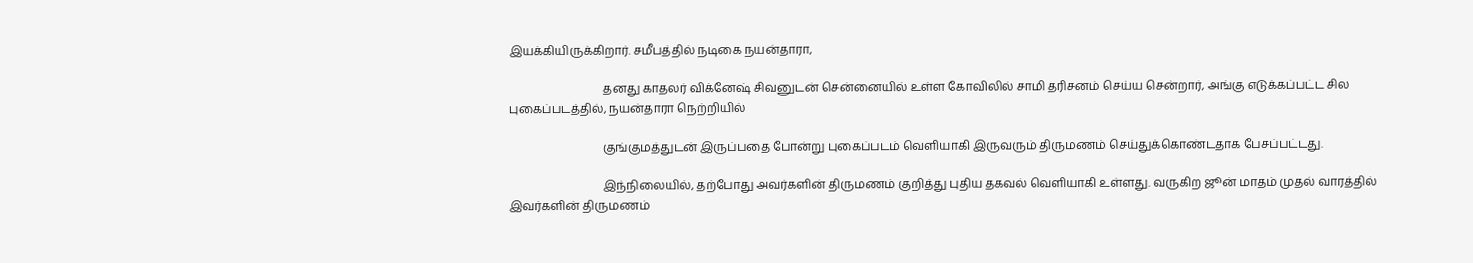இயக்கியிருக்கிறார். சமீபத்தில் நடிகை நயன்தாரா,

                                தனது காதலர் விக்னேஷ் சிவனுடன் சென்னையில் உள்ள கோவிலில் சாமி தரிசனம் செய்ய சென்றார், அங்கு எடுக்கப்பட்ட சில புகைப்படத்தில், நயன்தாரா நெற்றியில்

                                குங்குமத்துடன் இருப்பதை போன்று புகைப்படம் வெளியாகி இருவரும் திருமணம் செய்துக்கொண்டதாக பேசப்பட்டது.

                                இந்நிலையில், தற்போது அவர்களின் திருமணம் குறித்து புதிய தகவல் வெளியாகி உள்ளது. வருகிற ஜூன் மாதம் முதல் வாரத்தில் இவர்களின் திருமணம்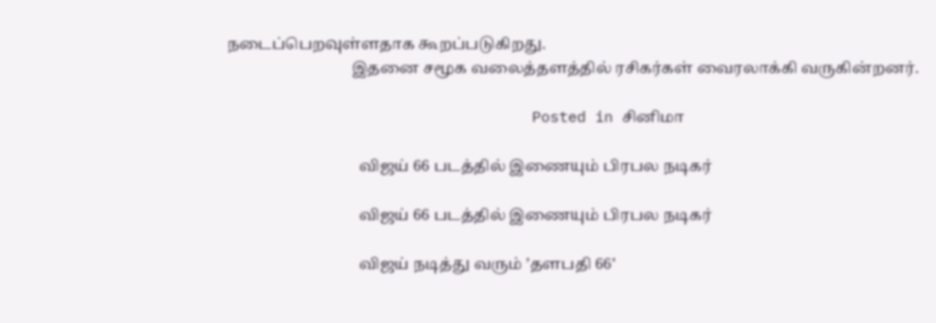நடைப்பெறவுள்ளதாக கூறப்படுகிறது.
                                இதனை சமூக வலைத்தளத்தில் ரசிகர்கள் வைரலாக்கி வருகின்றனர்.

                                  Posted in சினிமா

                                  விஜய் 66 படத்தில் இணையும் பிரபல நடிகர்

                                  விஜய் 66 படத்தில் இணையும் பிரபல நடிகர்

                                  விஜய் நடித்து வரும் ’தளபதி 66’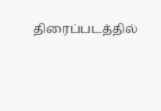திரைப்படத்தில்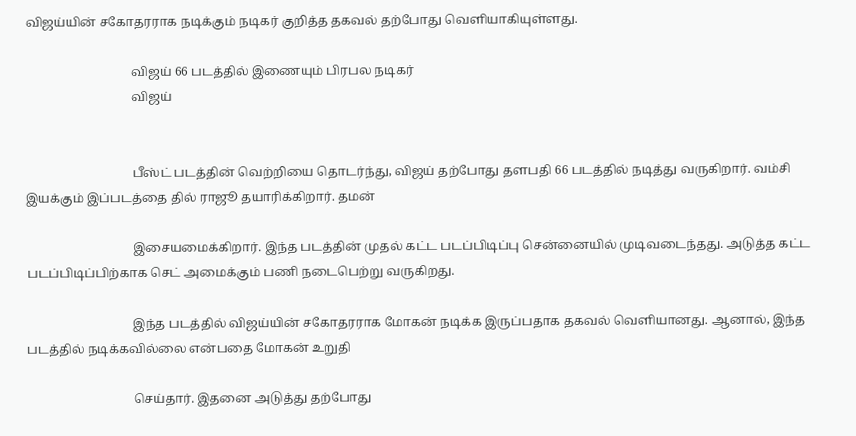விஜய்யின் சகோதரராக நடிக்கும் நடிகர் குறித்த தகவல் தற்போது வெளியாகியுள்ளது.

                                  விஜய் 66 படத்தில் இணையும் பிரபல நடிகர்
                                  விஜய்


                                  பீஸ்ட் படத்தின் வெற்றியை தொடர்ந்து, விஜய் தற்போது தளபதி 66 படத்தில் நடித்து வருகிறார். வம்சி இயக்கும் இப்படத்தை தில் ராஜூ தயாரிக்கிறார். தமன்

                                  இசையமைக்கிறார். இந்த படத்தின் முதல் கட்ட படப்பிடிப்பு சென்னையில் முடிவடைந்தது. அடுத்த கட்ட படப்பிடிப்பிற்காக செட் அமைக்கும் பணி நடைபெற்று வருகிறது.

                                  இந்த படத்தில் விஜய்யின் சகோதரராக மோகன் நடிக்க இருப்பதாக தகவல் வெளியானது. ஆனால், இந்த படத்தில் நடிக்கவில்லை என்பதை மோகன் உறுதி

                                  செய்தார். இதனை அடுத்து தற்போது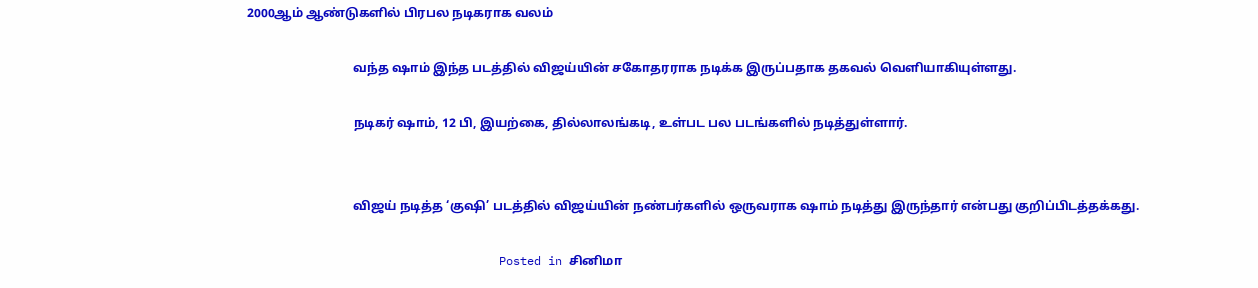2000ஆம் ஆண்டுகளில் பிரபல நடிகராக வலம்

                                  வந்த ஷாம் இந்த படத்தில் விஜய்யின் சகோதரராக நடிக்க இருப்பதாக தகவல் வெளியாகியுள்ளது.

                                  நடிகர் ஷாம், 12 பி, இயற்கை, தில்லாலங்கடி, உள்பட பல படங்களில் நடித்துள்ளார்.


                                  விஜய் நடித்த ‘குஷி’ படத்தில் விஜய்யின் நண்பர்களில் ஒருவராக ஷாம் நடித்து இருந்தார் என்பது குறிப்பிடத்தக்கது.

                                    Posted in சினிமா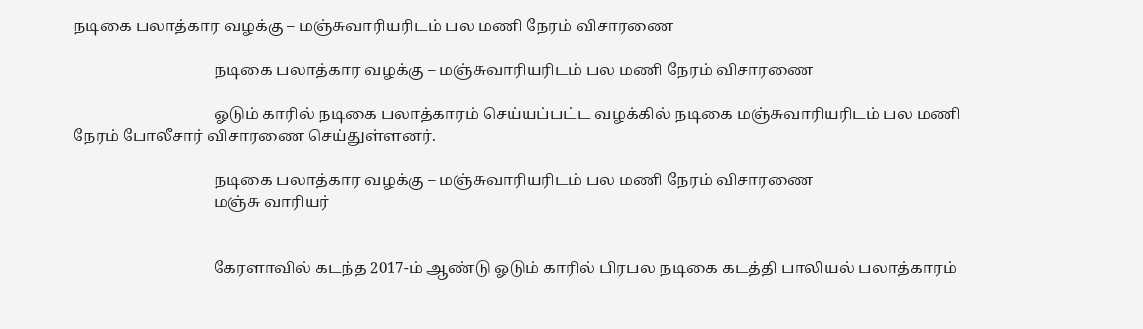நடிகை பலாத்கார வழக்கு – மஞ்சுவாரியரிடம் பல மணி நேரம் விசாரணை

                                    நடிகை பலாத்கார வழக்கு – மஞ்சுவாரியரிடம் பல மணி நேரம் விசாரணை

                                    ஓடும் காரில் நடிகை பலாத்காரம் செய்யப்பட்ட வழக்கில் நடிகை மஞ்சுவாரியரிடம் பல மணி நேரம் போலீசார் விசாரணை செய்துள்ளனர்.

                                    நடிகை பலாத்கார வழக்கு – மஞ்சுவாரியரிடம் பல மணி நேரம் விசாரணை
                                    மஞ்சு வாரியர்


                                    கேரளாவில் கடந்த 2017-ம் ஆண்டு ஓடும் காரில் பிரபல நடிகை கடத்தி பாலியல் பலாத்காரம்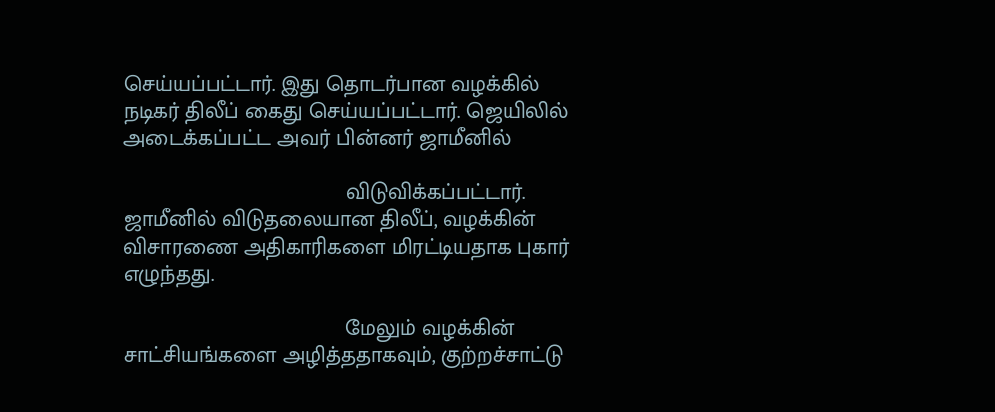செய்யப்பட்டார். இது தொடர்பான வழக்கில் நடிகர் திலீப் கைது செய்யப்பட்டார். ஜெயிலில் அடைக்கப்பட்ட அவர் பின்னர் ஜாமீனில்

                                    விடுவிக்கப்பட்டார். ஜாமீனில் விடுதலையான திலீப், வழக்கின் விசாரணை அதிகாரிகளை மிரட்டியதாக புகார் எழுந்தது.

                                    மேலும் வழக்கின் சாட்சியங்களை அழித்ததாகவும், குற்றச்சாட்டு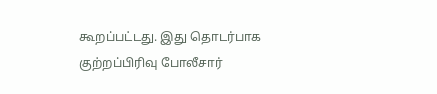கூறப்பட்டது. இது தொடர்பாக குற்றப்பிரிவு போலீசார்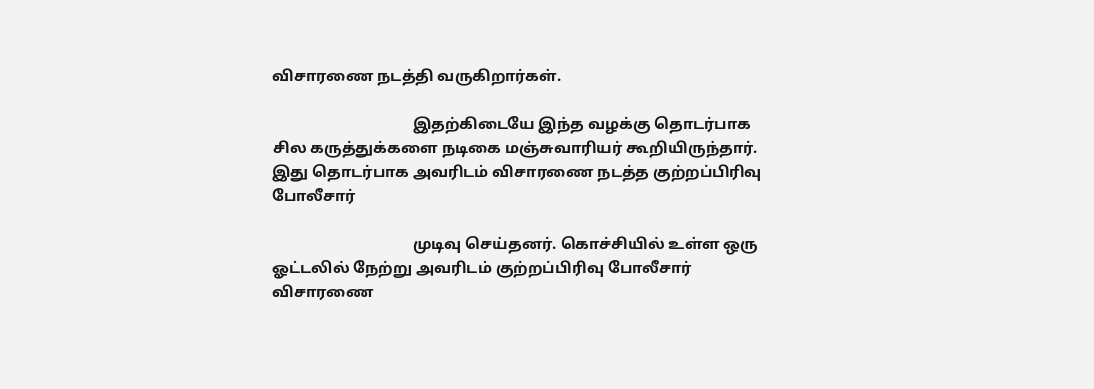விசாரணை நடத்தி வருகிறார்கள்.

                                    இதற்கிடையே இந்த வழக்கு தொடர்பாக சில கருத்துக்களை நடிகை மஞ்சுவாரியர் கூறியிருந்தார். இது தொடர்பாக அவரிடம் விசாரணை நடத்த குற்றப்பிரிவு போலீசார்

                                    முடிவு செய்தனர். கொச்சியில் உள்ள ஒரு ஓட்டலில் நேற்று அவரிடம் குற்றப்பிரிவு போலீசார் விசாரணை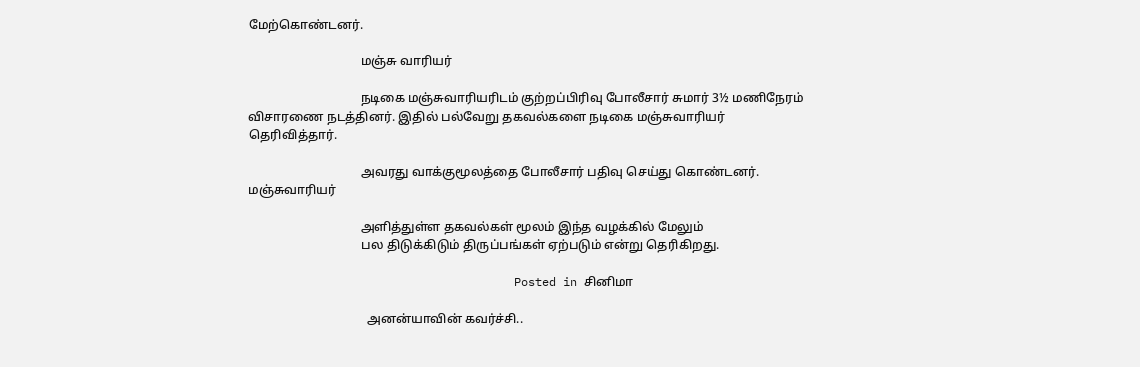மேற்கொண்டனர்.

                                    மஞ்சு வாரியர்

                                    நடிகை மஞ்சுவாரியரிடம் குற்றப்பிரிவு போலீசார் சுமார் 3½ மணிநேரம் விசாரணை நடத்தினர். இதில் பல்வேறு தகவல்களை நடிகை மஞ்சுவாரியர் தெரிவித்தார்.

                                    அவரது வாக்குமூலத்தை போலீசார் பதிவு செய்து கொண்டனர். மஞ்சுவாரியர்

                                    அளித்துள்ள தகவல்கள் மூலம் இந்த வழக்கில் மேலும்
                                    பல திடுக்கிடும் திருப்பங்கள் ஏற்படும் என்று தெரிகிறது.

                                      Posted in சினிமா

                                      அனன்யாவின் கவர்ச்சி..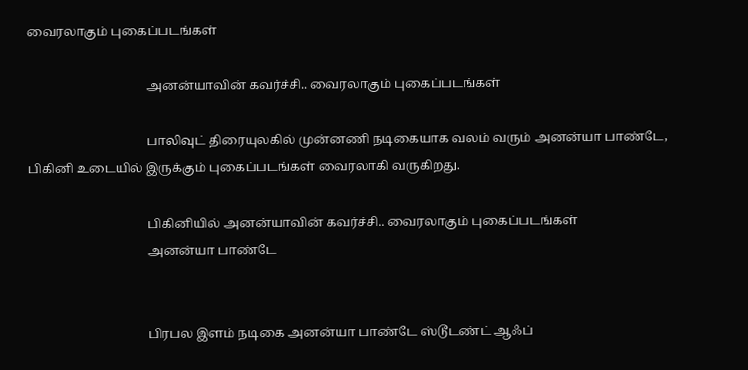வைரலாகும் புகைப்படங்கள்

                                      அனன்யாவின் கவர்ச்சி.. வைரலாகும் புகைப்படங்கள்

                                      பாலிவுட் திரையுலகில் முன்னணி நடிகையாக வலம் வரும் அனன்யா பாண்டே, பிகினி உடையில் இருக்கும் புகைப்படங்கள் வைரலாகி வருகிறது.

                                      பிகினியில் அனன்யாவின் கவர்ச்சி.. வைரலாகும் புகைப்படங்கள்
                                      அனன்யா பாண்டே


                                      பிரபல இளம் நடிகை அனன்யா பாண்டே ஸ்டூடண்ட் ஆஃப்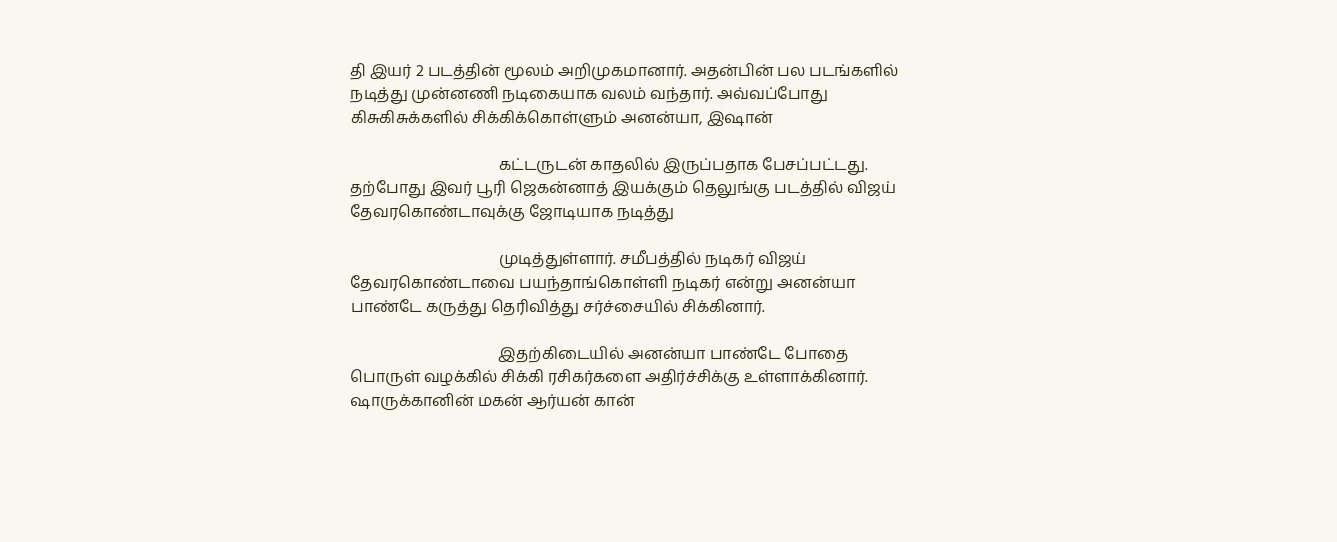தி இயர் 2 படத்தின் மூலம் அறிமுகமானார். அதன்பின் பல படங்களில் நடித்து முன்னணி நடிகையாக வலம் வந்தார். அவ்வப்போது கிசுகிசுக்களில் சிக்கிக்கொள்ளும் அனன்யா, இஷான்

                                      கட்டருடன் காதலில் இருப்பதாக பேசப்பட்டது. தற்போது இவர் பூரி ஜெகன்னாத் இயக்கும் தெலுங்கு படத்தில் விஜய் தேவரகொண்டாவுக்கு ஜோடியாக நடித்து

                                      முடித்துள்ளார். சமீபத்தில் நடிகர் விஜய் தேவரகொண்டாவை பயந்தாங்கொள்ளி நடிகர் என்று அனன்யா பாண்டே கருத்து தெரிவித்து சர்ச்சையில் சிக்கினார்.

                                      இதற்கிடையில் அனன்யா பாண்டே போதை பொருள் வழக்கில் சிக்கி ரசிகர்களை அதிர்ச்சிக்கு உள்ளாக்கினார். ஷாருக்கானின் மகன் ஆர்யன் கான்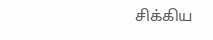சிக்கிய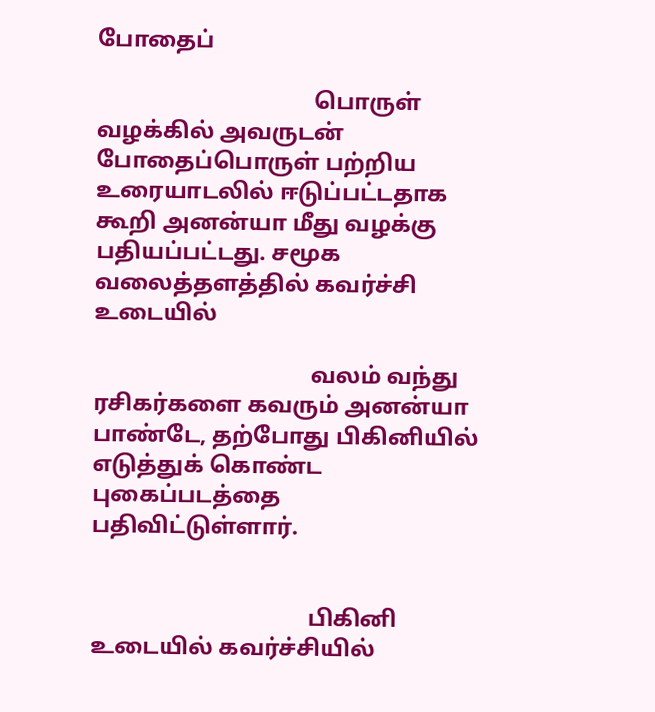போதைப்

                                      பொருள் வழக்கில் அவருடன் போதைப்பொருள் பற்றிய உரையாடலில் ஈடுப்பட்டதாக கூறி அனன்யா மீது வழக்கு பதியப்பட்டது. சமூக வலைத்தளத்தில் கவர்ச்சி உடையில்

                                      வலம் வந்து ரசிகர்களை கவரும் அனன்யா பாண்டே, தற்போது பிகினியில் எடுத்துக் கொண்ட புகைப்படத்தை பதிவிட்டுள்ளார்.


                                      பிகினி உடையில் கவர்ச்சியில்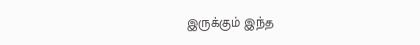இருக்கும் இந்த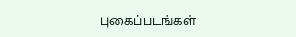புகைப்படங்கள்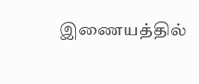இணையத்தில்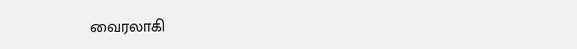வைரலாகி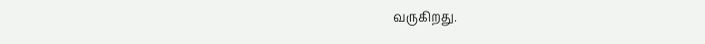வருகிறது.